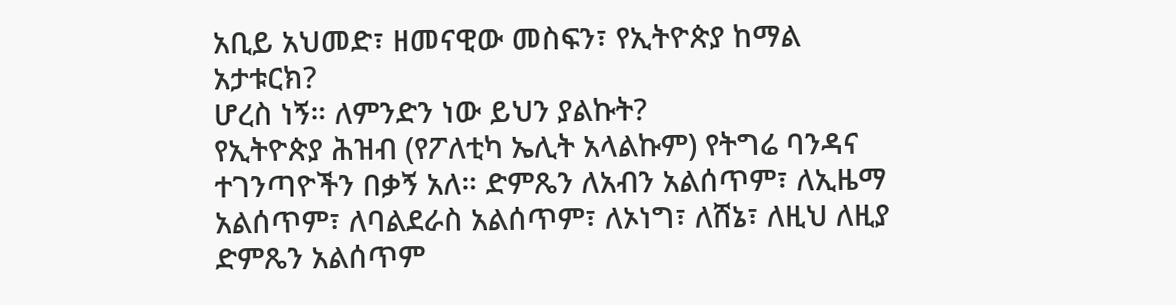አቢይ አህመድ፣ ዘመናዊው መስፍን፣ የኢትዮጵያ ከማል አታቱርክ?
ሆረስ ነኝ። ለምንድን ነው ይህን ያልኩት?
የኢትዮጵያ ሕዝብ (የፖለቲካ ኤሊት አላልኩም) የትግሬ ባንዳና ተገንጣዮችን በቃኝ አለ። ድምጼን ለአብን አልሰጥም፣ ለኢዜማ አልሰጥም፣ ለባልደራስ አልሰጥም፣ ለኦነግ፣ ለሸኔ፣ ለዚህ ለዚያ ድምጼን አልሰጥም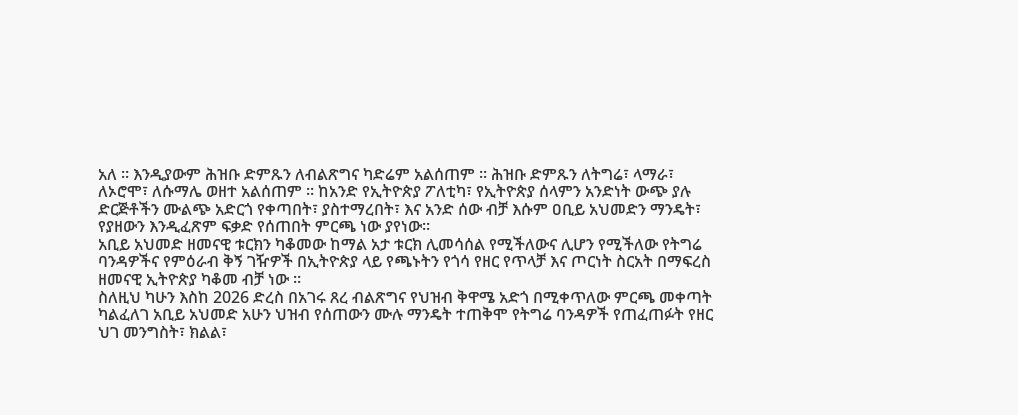አለ ። እንዲያውም ሕዝቡ ድምጹን ለብልጽግና ካድሬም አልሰጠም ። ሕዝቡ ድምጹን ለትግሬ፣ ላማራ፣ ለኦሮሞ፣ ለሱማሌ ወዘተ አልሰጠም ። ከአንድ የኢትዮጵያ ፖለቲካ፣ የኢትዮጵያ ሰላምን አንድነት ውጭ ያሉ ድርጅቶችን ሙልጭ አድርጎ የቀጣበት፣ ያስተማረበት፣ እና አንድ ሰው ብቻ እሱም ዐቢይ አህመድን ማንዴት፣ የያዘውን እንዲፈጽም ፍቃድ የሰጠበት ምርጫ ነው ያየነው።
አቢይ አህመድ ዘመናዊ ቱርክን ካቆመው ከማል አታ ቱርክ ሊመሳሰል የሚችለውና ሊሆን የሚችለው የትግሬ ባንዳዎችና የምዕራብ ቅኝ ገዥዎች በኢትዮጵያ ላይ የጫኑትን የጎሳ የዘር የጥላቻ እና ጦርነት ስርአት በማፍረስ ዘመናዊ ኢትዮጵያ ካቆመ ብቻ ነው ።
ስለዚህ ካሁን እስከ 2026 ድረስ በአገሩ ጸረ ብልጽግና የህዝብ ቅዋሜ አድጎ በሚቀጥለው ምርጫ መቀጣት ካልፈለገ አቢይ አህመድ አሁን ህዝብ የሰጠውን ሙሉ ማንዴት ተጠቅሞ የትግሬ ባንዳዎች የጠፈጠፉት የዘር ህገ መንግስት፣ ክልል፣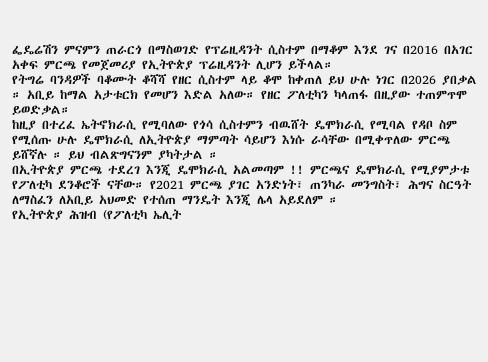ፌዴሬሽን ምናምን ጠራርጎ በማስወገድ የፕሬዚዳንት ሲስተም በማቆም እንደ ገና በ2016 በአገር አቀፍ ምርጫ የመጀመሪያ የኢትዮጵያ ፕሬዚዳንት ሊሆን ይችላል።
የትግሬ ባንዳዎች ባቆሙት ቆሻሻ የዘር ሲስተም ላይ ቆሞ ከቀጠለ ይህ ሁሉ ነገር በ2026 ያበቃል ። አቢይ ከማል አታቱርክ የመሆን እድል አለው። የዘር ፖለቲካን ካላጠፋ በዚያው ተጠምጥሞ ይወድቃል።
ከዚያ በተረፈ ኤትኖክራሲ የሚባለው የጎሳ ሲስተምን ብዉሸት ዴሞክራሲ የሚባል የዳቦ ስም የሚሰጡ ሁሉ ዴሞክራሲ ለኢትዮጵያ ማምጣት ሳይሆን እነሱ ራሳቸው በሚቀጥለው ምርጫ ይሸኛሉ ። ይህ ብልጽግናንም ያካትታል ።
በኢትዮጵያ ምርጫ ተደረገ እንጂ ዴሞክራሲ አልመጣም !! ምርጫና ዴሞክራሲ የሚያምታቱ የፖለቲካ ደንቆሮች ናቸው። የ2021 ምርጫ ያገር አንድነት፣ ጠንካራ መንግስት፣ ሕግና ስርዓት ለማስፈን ለአቢይ አህመድ የተሰጠ ማንዴት እንጂ ሌላ አይደለም ።
የኢትዮጵያ ሕዝብ (የፖለቲካ ኤሊት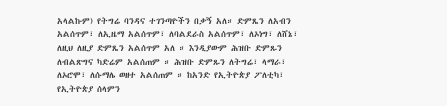አላልኩም) የትግሬ ባንዳና ተገንጣዮችን በቃኝ አለ። ድምጼን ለአብን አልሰጥም፣ ለኢዜማ አልሰጥም፣ ለባልደራስ አልሰጥም፣ ለኦነግ፣ ለሸኔ፣ ለዚህ ለዚያ ድምጼን አልሰጥም አለ ። እንዲያውም ሕዝቡ ድምጹን ለብልጽግና ካድሬም አልሰጠም ። ሕዝቡ ድምጹን ለትግሬ፣ ላማራ፣ ለኦሮሞ፣ ለሱማሌ ወዘተ አልሰጠም ። ከአንድ የኢትዮጵያ ፖለቲካ፣ የኢትዮጵያ ሰላምን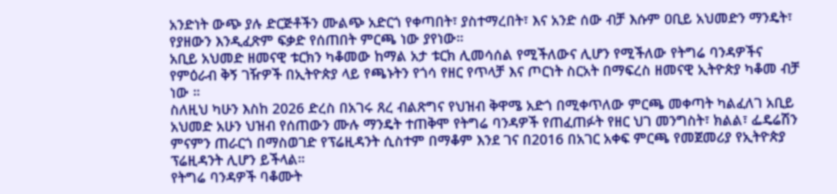አንድነት ውጭ ያሉ ድርጅቶችን ሙልጭ አድርጎ የቀጣበት፣ ያስተማረበት፣ እና አንድ ሰው ብቻ እሱም ዐቢይ አህመድን ማንዴት፣ የያዘውን እንዲፈጽም ፍቃድ የሰጠበት ምርጫ ነው ያየነው።
አቢይ አህመድ ዘመናዊ ቱርክን ካቆመው ከማል አታ ቱርክ ሊመሳሰል የሚችለውና ሊሆን የሚችለው የትግሬ ባንዳዎችና የምዕራብ ቅኝ ገዥዎች በኢትዮጵያ ላይ የጫኑትን የጎሳ የዘር የጥላቻ እና ጦርነት ስርአት በማፍረስ ዘመናዊ ኢትዮጵያ ካቆመ ብቻ ነው ።
ስለዚህ ካሁን እስከ 2026 ድረስ በአገሩ ጸረ ብልጽግና የህዝብ ቅዋሜ አድጎ በሚቀጥለው ምርጫ መቀጣት ካልፈለገ አቢይ አህመድ አሁን ህዝብ የሰጠውን ሙሉ ማንዴት ተጠቅሞ የትግሬ ባንዳዎች የጠፈጠፉት የዘር ህገ መንግስት፣ ክልል፣ ፌዴሬሽን ምናምን ጠራርጎ በማስወገድ የፕሬዚዳንት ሲስተም በማቆም እንደ ገና በ2016 በአገር አቀፍ ምርጫ የመጀመሪያ የኢትዮጵያ ፕሬዚዳንት ሊሆን ይችላል።
የትግሬ ባንዳዎች ባቆሙት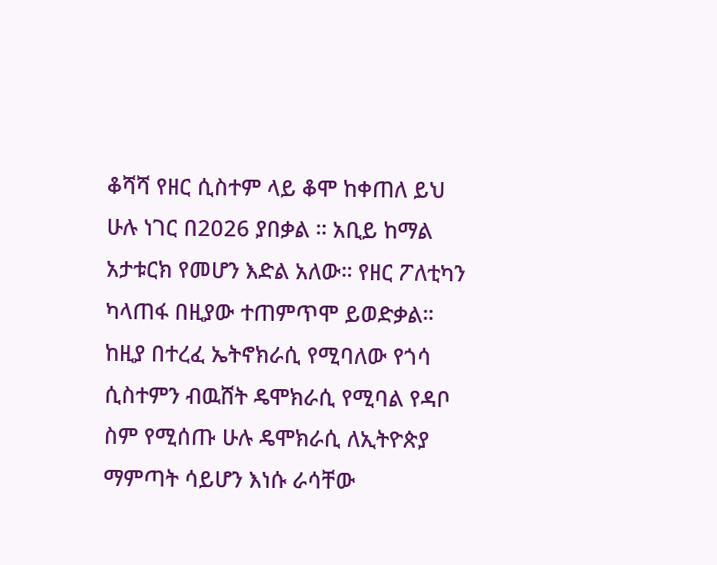ቆሻሻ የዘር ሲስተም ላይ ቆሞ ከቀጠለ ይህ ሁሉ ነገር በ2026 ያበቃል ። አቢይ ከማል አታቱርክ የመሆን እድል አለው። የዘር ፖለቲካን ካላጠፋ በዚያው ተጠምጥሞ ይወድቃል።
ከዚያ በተረፈ ኤትኖክራሲ የሚባለው የጎሳ ሲስተምን ብዉሸት ዴሞክራሲ የሚባል የዳቦ ስም የሚሰጡ ሁሉ ዴሞክራሲ ለኢትዮጵያ ማምጣት ሳይሆን እነሱ ራሳቸው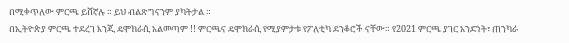በሚቀጥለው ምርጫ ይሸኛሉ ። ይህ ብልጽግናንም ያካትታል ።
በኢትዮጵያ ምርጫ ተደረገ እንጂ ዴሞክራሲ አልመጣም !! ምርጫና ዴሞክራሲ የሚያምታቱ የፖለቲካ ደንቆሮች ናቸው። የ2021 ምርጫ ያገር አንድነት፣ ጠንካራ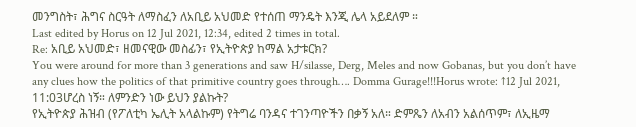መንግስት፣ ሕግና ስርዓት ለማስፈን ለአቢይ አህመድ የተሰጠ ማንዴት እንጂ ሌላ አይደለም ።
Last edited by Horus on 12 Jul 2021, 12:34, edited 2 times in total.
Re: አቢይ አህመድ፣ ዘመናዊው መስፊን፣ የኢትዮጵያ ከማል አታቱርክ?
You were around for more than 3 generations and saw H/silasse, Derg, Meles and now Gobanas, but you don’t have any clues how the politics of that primitive country goes through…. Domma Gurage!!!Horus wrote: ↑12 Jul 2021, 11:03ሆረስ ነኝ። ለምንድን ነው ይህን ያልኩት?
የኢትዮጵያ ሕዝብ (የፖለቲካ ኤሊት አላልኩም) የትግሬ ባንዳና ተገንጣዮችን በቃኝ አለ። ድምጼን ለአብን አልሰጥም፣ ለኢዜማ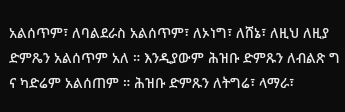አልሰጥም፣ ለባልደራስ አልሰጥም፣ ለኦነግ፣ ለሸኔ፣ ለዚህ ለዚያ ድምጼን አልሰጥም አለ ። እንዲያውም ሕዝቡ ድምጹን ለብልጽ ግ ና ካድሬም አልሰጠም ። ሕዝቡ ድምጹን ለትግሬ፣ ላማራ፣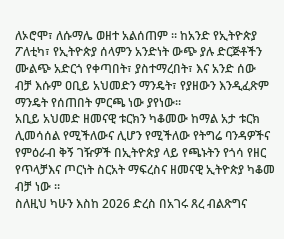ለኦሮሞ፣ ለሱማሌ ወዘተ አልሰጠም ። ከአንድ የኢትዮጵያ ፖለቲካ፣ የኢትዮጵያ ሰላምን አንድነት ውጭ ያሉ ድርጅቶችን ሙልጭ አድርጎ የቀጣበት፣ ያስተማረበት፣ እና አንድ ሰው ብቻ እሱም ዐቢይ አህመድን ማንዴት፣ የያዘውን እንዲፈጽም ማንዴት የሰጠበት ምርጫ ነው ያየነው።
አቢይ አህመድ ዘመናዊ ቱርክን ካቆመው ከማል አታ ቱርክ ሊመሳሰል የሚችለውና ሊሆን የሚችለው የትግሬ ባንዳዎችና የምዕራብ ቅኝ ገዥዎች በኢትዮጵያ ላይ የጫኑትን የጎሳ የዘር የጥላቻእና ጦርነት ስርአት ማፍረስና ዘመናዊ ኢትዮጵያ ካቆመ ብቻ ነው ።
ስለዚህ ካሁን እስከ 2026 ድረስ በአገሩ ጸረ ብልጽግና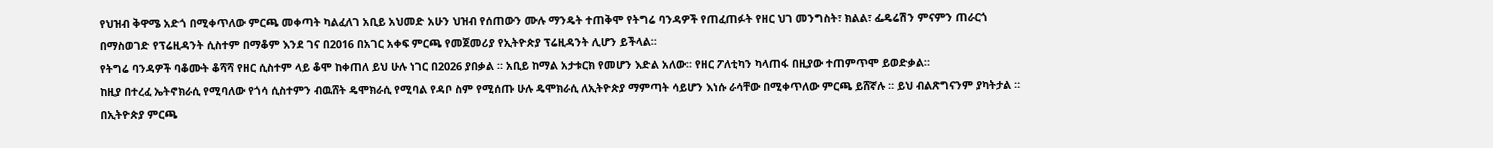የህዝብ ቅዋሜ አድጎ በሚቀጥለው ምርጫ መቀጣት ካልፈለገ አቢይ አህመድ አሁን ህዝብ የሰጠውን ሙሉ ማንዴት ተጠቅሞ የትግሬ ባንዳዎች የጠፈጠፉት የዘር ህገ መንግስት፣ ክልል፣ ፌዴሬሽን ምናምን ጠራርጎ በማስወገድ የፕሬዚዳንት ሲስተም በማቆም እንደ ገና በ2016 በአገር አቀፍ ምርጫ የመጀመሪያ የኢትዮጵያ ፕሬዚዳንት ሊሆን ይችላል።
የትግሬ ባንዳዎች ባቆሙት ቆሻሻ የዘር ሲስተም ላይ ቆሞ ከቀጠለ ይህ ሁሉ ነገር በ2026 ያበቃል ። አቢይ ከማል አታቱርክ የመሆን እድል አለው። የዘር ፖለቲካን ካላጠፋ በዚያው ተጠምጥሞ ይወድቃል።
ከዚያ በተረፈ ኤትኖክራሲ የሚባለው የጎሳ ሲስተምን ብዉሸት ዴሞክራሲ የሚባል የዳቦ ስም የሚሰጡ ሁሉ ዴሞክራሲ ለኢትዮጵያ ማምጣት ሳይሆን እነሱ ራሳቸው በሚቀጥለው ምርጫ ይሸኛሉ ። ይህ ብልጽግናንም ያካትታል ።
በኢትዮጵያ ምርጫ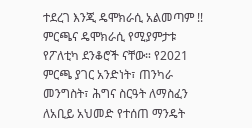ተደረገ እንጂ ዴሞክራሲ አልመጣም !! ምርጫና ዴሞክራሲ የሚያምታቱ የፖለቲካ ደንቆሮች ናቸው። የ2021 ምርጫ ያገር አንድነት፣ ጠንካራ መንግስት፣ ሕግና ስርዓት ለማስፈን ለአቢይ አህመድ የተሰጠ ማንዴት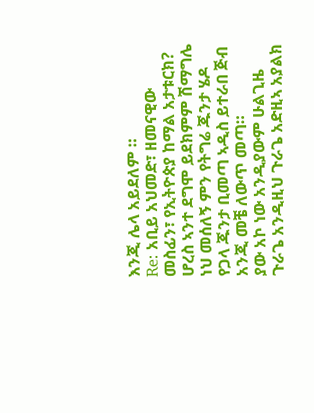እንጂ ሌላ አይደለም ።
Re: አቢይ አህመድ፣ ዘመናዊው መስፊን፣ የኢትዮጵያ ከማል አታቱርክ?
ሆረስ ኣንተ ደግሞ ይደክምም ሽማግሌ ነህ መሰለኝ ምን የትግሬ ጁንታ ሄዶ የጋላ ጁንታ ቢመጣ ኣዲስ ይተራበ ጅብ አንጂ መቼ ለውጥ መጣ።
ያው አኮ ነው አንዲያውም ሁልጊዜ ጉራጌ አንዲዚህ ጉራጌ አድዚኣ አያልክ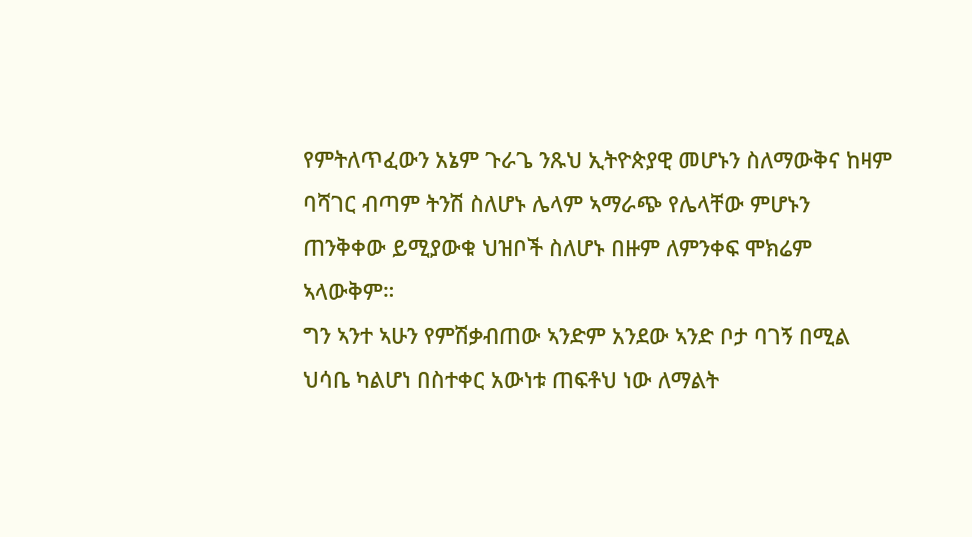የምትለጥፈውን አኔም ጉራጌ ንጹህ ኢትዮጵያዊ መሆኑን ስለማውቅና ከዛም ባሻገር ብጣም ትንሽ ስለሆኑ ሌላም ኣማራጭ የሌላቸው ምሆኑን ጠንቅቀው ይሚያውቁ ህዝቦች ስለሆኑ በዙም ለምንቀፍ ሞክሬም ኣላውቅም።
ግን ኣንተ ኣሁን የምሽቃብጠው ኣንድም አንደው ኣንድ ቦታ ባገኝ በሚል ህሳቤ ካልሆነ በስተቀር አውነቱ ጠፍቶህ ነው ለማልት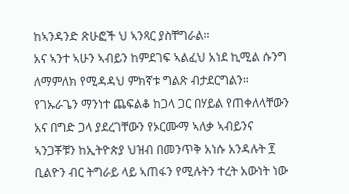ከኣንዳንድ ጽሁፎች ህ ኣንጻር ያስቸግራል።
አና ኣንተ ኣሁን ኣብይን ከምደገፍ ኣልፈህ አነደ ኪሚል ሱንግ ለማምለክ የሚዳዳህ ምክኛቱ ግልጽ ብታደርግልን። የገኡራጌን ማንነተ ጨፍልቆ ከጋላ ጋር በሃይል የጠቀለላቸውን አና በግድ ጋላ ያደረገቸውን የኦርሙማ ኣለቃ ኣብይንና ኣንጋቾቹን ከኢትዮጵያ ህዝብ በመንጥቅ አነሱ አንዳሉት ፻ ቢልዮን ብር ትግራይ ላይ ኣጠፋን የሚሉትን ተረት አውነት ነው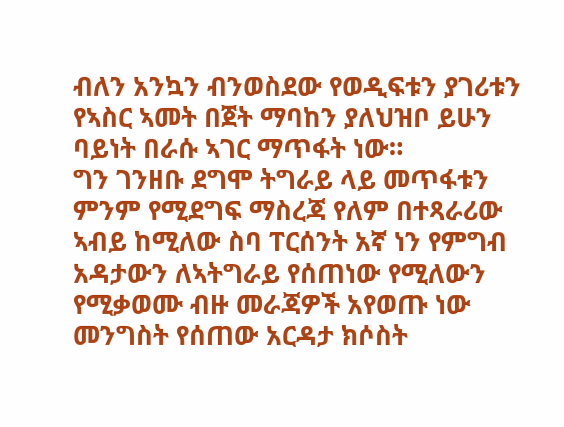ብለን አንኳን ብንወስደው የወዲፍቱን ያገሪቱን የኣስር ኣመት በጀት ማባከን ያለህዝቦ ይሁን ባይነት በራሱ ኣገር ማጥፋት ነው።
ግን ገንዘቡ ደግሞ ትግራይ ላይ መጥፋቱን ምንም የሚደግፍ ማስረጃ የለም በተጻራሪው ኣብይ ከሚለው ስባ ፐርሰንት አኛ ነን የምግብ አዳታውን ለኣትግራይ የሰጠነው የሚለውን የሚቃወሙ ብዙ መራጃዎች አየወጡ ነው መንግስት የሰጠው አርዳታ ክሶስት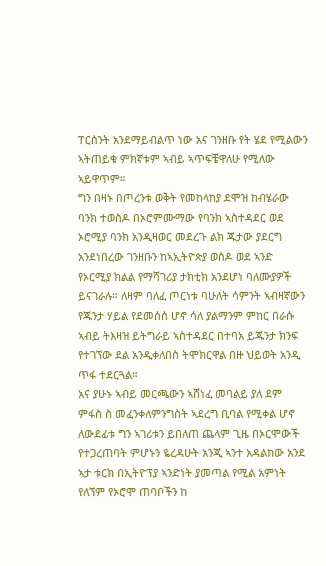ፐርሰንት አንደማይብልጥ ነው አና ገንዘቡ የት ሄደ የሚልውን ኣትጠይቁ ምክኛቱም ኣብይ ኣጥፍቼዋለሁ የሚለው ኣይዋጥም።
ግን በዛኑ በጦረንቱ ወቅት የመከላከያ ደሞዝ ከብሄራው ባንክ ተወስዶ በኦሮምሙማው የባንክ ኣስተዳደር ወደ ኦሮሚያ ባንክ አንዲዛወር መደረጉ ልክ ጁታው ያደርግ አንደነበረው ገንዘቡን ከኣኢትዮጵያ ወስዶ ወደ ኣንድ የኦርሚያ ክልል የማሻገሪያ ታክቲክ አንደሆነ ባለሙያዎች ይናገራሉ። ለዛም ባለፈ ጦርነቱ ባሁለት ሳምንት ኣብዛኛውን የጁንታ ሃይል የደመሰሰ ሆኖ ሳለ ያልማንም ምከር በራሱ ኣብይ ትእዛዝ ይትግራይ ኣስተዳደር በተባአ ይጁንታ ክንፍ የተገኘው ደል አንዲቀለበስ ትሞክርዋል በዙ ህይወት አንዲ ጥፋ ተደርጓል።
አና ያሁኑ ኣብይ መርጫውን ኣሸነፈ መባልይ ያለ ደም ምፋስ ስ መፈንቀለምንግስት ኣደረግ ቢባል የሚቀል ሆኖ ለውደፊቱ ግን ኣገሪቱን ይበለጠ ጨላም ጊዜ በኦርሞውች የተጋረጠባት ምሆኑን ዬረዳሁት አንጂ ኣንተ አዳልከው አንደ ኣታ ቱርክ በኢትዮፕያ ኣንድነት ያመጣል የሚል አምነት የለኘም የኦሮሞ ጠባቦችን ከ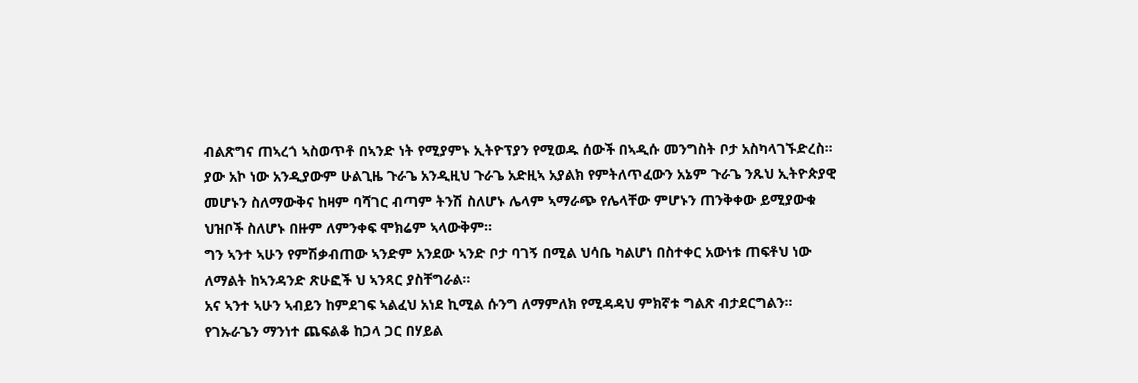ብልጽግና ጠኣረጎ ኣስወጥቶ በኣንድ ነት የሚያምኑ ኢትዮፕያን የሚወዱ ሰውች በኣዲሱ መንግስት ቦታ አስካላገኙድረስ።
ያው አኮ ነው አንዲያውም ሁልጊዜ ጉራጌ አንዲዚህ ጉራጌ አድዚኣ አያልክ የምትለጥፈውን አኔም ጉራጌ ንጹህ ኢትዮጵያዊ መሆኑን ስለማውቅና ከዛም ባሻገር ብጣም ትንሽ ስለሆኑ ሌላም ኣማራጭ የሌላቸው ምሆኑን ጠንቅቀው ይሚያውቁ ህዝቦች ስለሆኑ በዙም ለምንቀፍ ሞክሬም ኣላውቅም።
ግን ኣንተ ኣሁን የምሽቃብጠው ኣንድም አንደው ኣንድ ቦታ ባገኝ በሚል ህሳቤ ካልሆነ በስተቀር አውነቱ ጠፍቶህ ነው ለማልት ከኣንዳንድ ጽሁፎች ህ ኣንጻር ያስቸግራል።
አና ኣንተ ኣሁን ኣብይን ከምደገፍ ኣልፈህ አነደ ኪሚል ሱንግ ለማምለክ የሚዳዳህ ምክኛቱ ግልጽ ብታደርግልን። የገኡራጌን ማንነተ ጨፍልቆ ከጋላ ጋር በሃይል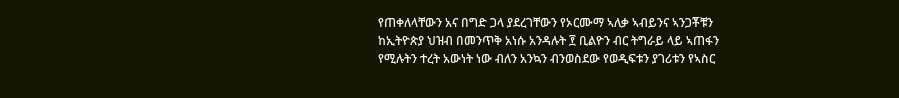የጠቀለላቸውን አና በግድ ጋላ ያደረገቸውን የኦርሙማ ኣለቃ ኣብይንና ኣንጋቾቹን ከኢትዮጵያ ህዝብ በመንጥቅ አነሱ አንዳሉት ፻ ቢልዮን ብር ትግራይ ላይ ኣጠፋን የሚሉትን ተረት አውነት ነው ብለን አንኳን ብንወስደው የወዲፍቱን ያገሪቱን የኣስር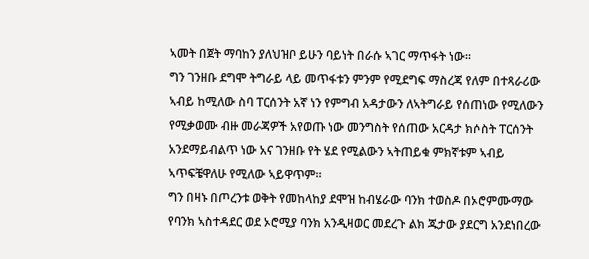ኣመት በጀት ማባከን ያለህዝቦ ይሁን ባይነት በራሱ ኣገር ማጥፋት ነው።
ግን ገንዘቡ ደግሞ ትግራይ ላይ መጥፋቱን ምንም የሚደግፍ ማስረጃ የለም በተጻራሪው ኣብይ ከሚለው ስባ ፐርሰንት አኛ ነን የምግብ አዳታውን ለኣትግራይ የሰጠነው የሚለውን የሚቃወሙ ብዙ መራጃዎች አየወጡ ነው መንግስት የሰጠው አርዳታ ክሶስት ፐርሰንት አንደማይብልጥ ነው አና ገንዘቡ የት ሄደ የሚልውን ኣትጠይቁ ምክኛቱም ኣብይ ኣጥፍቼዋለሁ የሚለው ኣይዋጥም።
ግን በዛኑ በጦረንቱ ወቅት የመከላከያ ደሞዝ ከብሄራው ባንክ ተወስዶ በኦሮምሙማው የባንክ ኣስተዳደር ወደ ኦሮሚያ ባንክ አንዲዛወር መደረጉ ልክ ጁታው ያደርግ አንደነበረው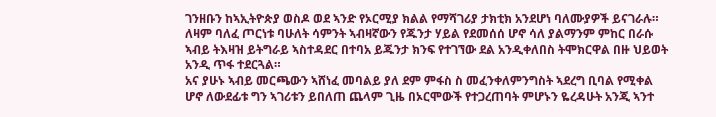ገንዘቡን ከኣኢትዮጵያ ወስዶ ወደ ኣንድ የኦርሚያ ክልል የማሻገሪያ ታክቲክ አንደሆነ ባለሙያዎች ይናገራሉ። ለዛም ባለፈ ጦርነቱ ባሁለት ሳምንት ኣብዛኛውን የጁንታ ሃይል የደመሰሰ ሆኖ ሳለ ያልማንም ምከር በራሱ ኣብይ ትእዛዝ ይትግራይ ኣስተዳደር በተባአ ይጁንታ ክንፍ የተገኘው ደል አንዲቀለበስ ትሞክርዋል በዙ ህይወት አንዲ ጥፋ ተደርጓል።
አና ያሁኑ ኣብይ መርጫውን ኣሸነፈ መባልይ ያለ ደም ምፋስ ስ መፈንቀለምንግስት ኣደረግ ቢባል የሚቀል ሆኖ ለውደፊቱ ግን ኣገሪቱን ይበለጠ ጨላም ጊዜ በኦርሞውች የተጋረጠባት ምሆኑን ዬረዳሁት አንጂ ኣንተ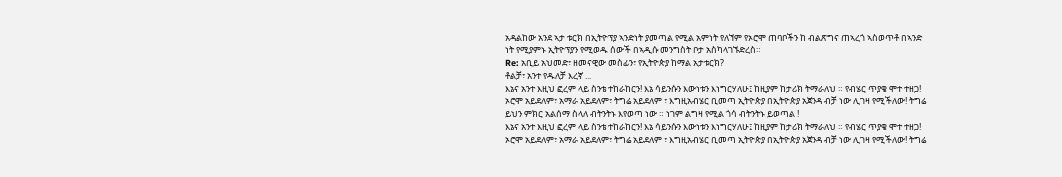አዳልከው አንደ ኣታ ቱርክ በኢትዮፕያ ኣንድነት ያመጣል የሚል አምነት የለኘም የኦሮሞ ጠባቦችን ከ ብልጽግና ጠኣረጎ ኣስወጥቶ በኣንድ ነት የሚያምኑ ኢትዮፕያን የሚወዱ ሰውች በኣዲሱ መንግስት ቦታ አስካላገኙድረስ።
Re: አቢይ አህመድ፣ ዘመናዊው መስፊን፣ የኢትዮጵያ ከማል አታቱርክ?
ቶልቻ፣ አንተ የዱለቻ እረኛ ...
እኔና አንተ እዚህ ፎረም ላይ ስንቴ ተከራከርን! እኔ ሳይንሱን እውነቱን እነግርሃለሁ፤ ከዚያም ከታሪክ ትማራለህ ። የብሄር ጥያቄ ሞተ ተዘጋ! ኦሮሞ አይደለም፣ አማራ አይደለም፣ ትግሬ አይደለም ፣ እግዚአብሄር ቢመጣ ኢትዮጵያ በኢትዮጵያ አጀንዳ ብቻ ነው ሊገዛ የሚችለው! ትግሬ ይህን ምክር አልሰማ ስላለ ብትንትኑ እየወጣ ነው ። ነገም ልግዛ የሚል ጎሳ ብትንትኑ ይወጣል !
እኔና አንተ እዚህ ፎረም ላይ ስንቴ ተከራከርን! እኔ ሳይንሱን እውነቱን እነግርሃለሁ፤ ከዚያም ከታሪክ ትማራለህ ። የብሄር ጥያቄ ሞተ ተዘጋ! ኦሮሞ አይደለም፣ አማራ አይደለም፣ ትግሬ አይደለም ፣ እግዚአብሄር ቢመጣ ኢትዮጵያ በኢትዮጵያ አጀንዳ ብቻ ነው ሊገዛ የሚችለው! ትግሬ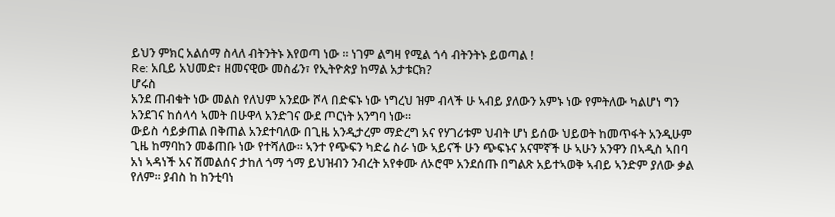ይህን ምክር አልሰማ ስላለ ብትንትኑ እየወጣ ነው ። ነገም ልግዛ የሚል ጎሳ ብትንትኑ ይወጣል !
Re: አቢይ አህመድ፣ ዘመናዊው መስፊን፣ የኢትዮጵያ ከማል አታቱርክ?
ሆሩስ
አንደ ጠብቁት ነው መልስ የለህም አንደው ሾላ በድፍኑ ነው ነግረህ ዝም ብላች ሁ ኣብይ ያለውን አምኑ ነው የምትለው ካልሆነ ግን አንደገና ከሰላሳ ኣመት በሁዋላ አንድገና ውደ ጦርነት አንግባ ነው።
ውይስ ሳይቃጠል በቅጠል አንደተባለው በጊዜ አንዲታረም ማድረግ አና የሃገሪቱም ህብት ሆነ ይሰው ህይወት ከመጥፋት አንዲሁም ጊዜ ከማባከን መቆጠቡ ነው የተሻለው። ኣንተ የጭፍን ካድሬ ስራ ነው ኣይናች ሁን ጭፍኑና አናሞኛች ሁ ኣሁን አንዋን በኣዲስ ኣበባ አነ ኣዳነች አና ሽመልሰና ታከለ ጎማ ጎማ ይህዝብን ንብረት አየቀሙ ለኦሮሞ አንደሰጡ በግልጽ አይተኣወቅ ኣብይ ኣንድም ያለው ቃል የለም። ያብስ ከ ከንቲባነ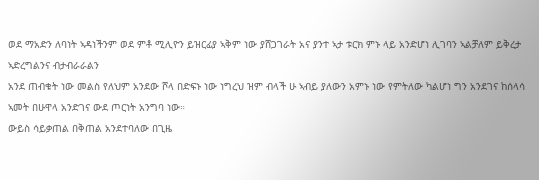ወደ ማአድን ለባነት ኣዳነችንም ወደ ምቶ ሚሊዮን ይዝርፊያ ኣቅም ነው ያሸጋገራት አና ያንተ ኣታ ቱርክ ምኑ ላይ አንድሆነ ሊገባን ኣልቻለም ይቅረታ ኣድረግልንና ብታብራራልን
አንደ ጠብቁት ነው መልስ የለህም አንደው ሾላ በድፍኑ ነው ነግረህ ዝም ብላች ሁ ኣብይ ያለውን አምኑ ነው የምትለው ካልሆነ ግን አንደገና ከሰላሳ ኣመት በሁዋላ አንድገና ውደ ጦርነት አንግባ ነው።
ውይስ ሳይቃጠል በቅጠል አንደተባለው በጊዜ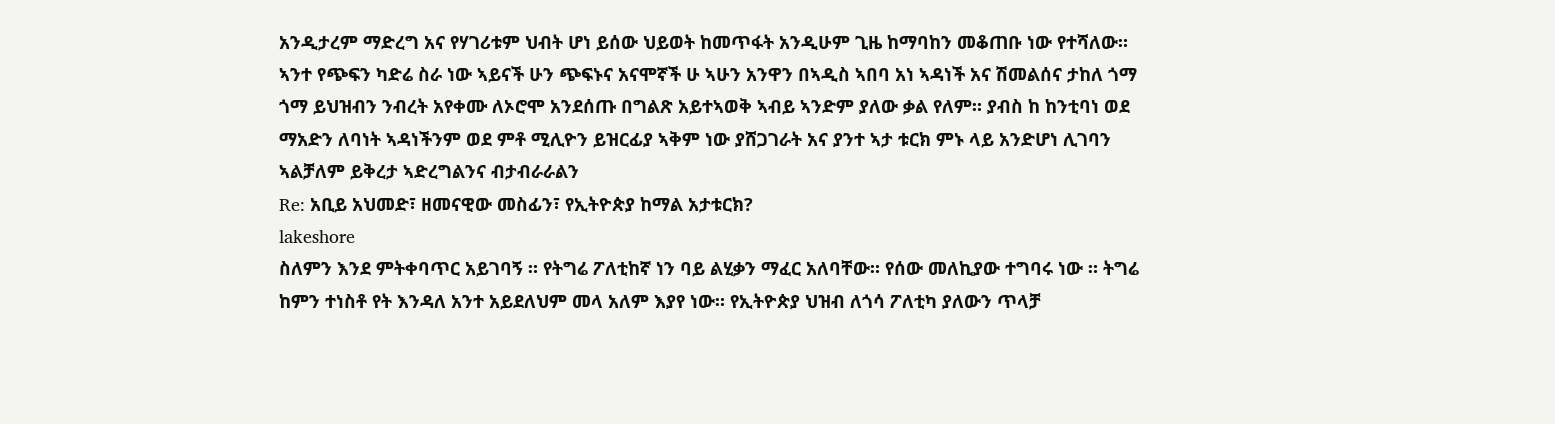አንዲታረም ማድረግ አና የሃገሪቱም ህብት ሆነ ይሰው ህይወት ከመጥፋት አንዲሁም ጊዜ ከማባከን መቆጠቡ ነው የተሻለው። ኣንተ የጭፍን ካድሬ ስራ ነው ኣይናች ሁን ጭፍኑና አናሞኛች ሁ ኣሁን አንዋን በኣዲስ ኣበባ አነ ኣዳነች አና ሽመልሰና ታከለ ጎማ ጎማ ይህዝብን ንብረት አየቀሙ ለኦሮሞ አንደሰጡ በግልጽ አይተኣወቅ ኣብይ ኣንድም ያለው ቃል የለም። ያብስ ከ ከንቲባነ ወደ ማአድን ለባነት ኣዳነችንም ወደ ምቶ ሚሊዮን ይዝርፊያ ኣቅም ነው ያሸጋገራት አና ያንተ ኣታ ቱርክ ምኑ ላይ አንድሆነ ሊገባን ኣልቻለም ይቅረታ ኣድረግልንና ብታብራራልን
Re: አቢይ አህመድ፣ ዘመናዊው መስፊን፣ የኢትዮጵያ ከማል አታቱርክ?
lakeshore
ስለምን እንደ ምትቀባጥር አይገባኝ ። የትግሬ ፖለቲከኛ ነን ባይ ልሂቃን ማፈር አለባቸው። የሰው መለኪያው ተግባሩ ነው ። ትግሬ ከምን ተነስቶ የት እንዳለ አንተ አይደለህም መላ አለም እያየ ነው። የኢትዮጵያ ህዝብ ለጎሳ ፖለቲካ ያለውን ጥላቻ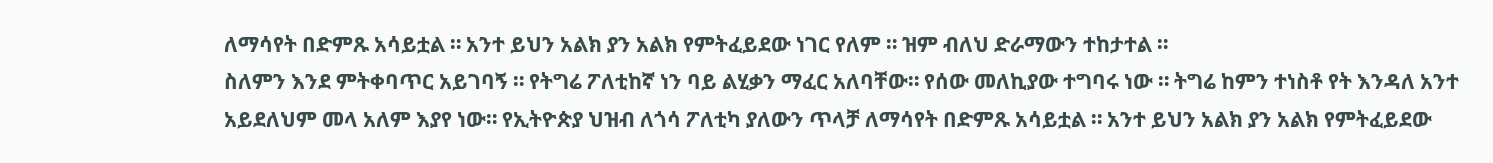ለማሳየት በድምጹ አሳይቷል ። አንተ ይህን አልክ ያን አልክ የምትፈይደው ነገር የለም ። ዝም ብለህ ድራማውን ተከታተል ።
ስለምን እንደ ምትቀባጥር አይገባኝ ። የትግሬ ፖለቲከኛ ነን ባይ ልሂቃን ማፈር አለባቸው። የሰው መለኪያው ተግባሩ ነው ። ትግሬ ከምን ተነስቶ የት እንዳለ አንተ አይደለህም መላ አለም እያየ ነው። የኢትዮጵያ ህዝብ ለጎሳ ፖለቲካ ያለውን ጥላቻ ለማሳየት በድምጹ አሳይቷል ። አንተ ይህን አልክ ያን አልክ የምትፈይደው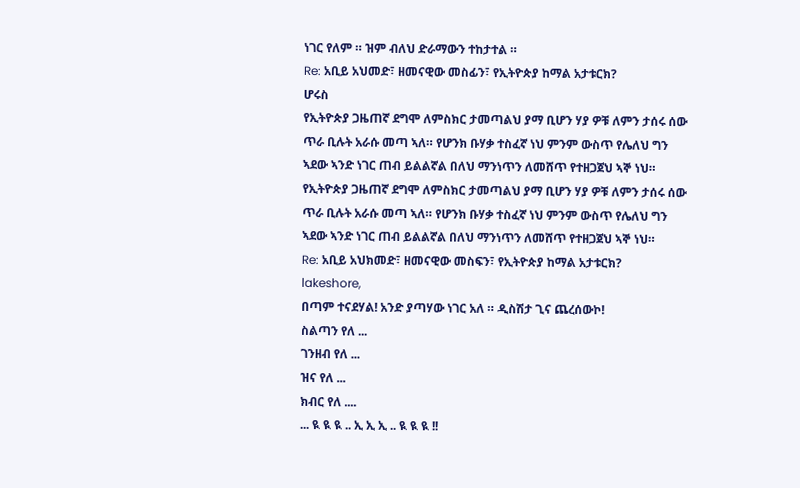ነገር የለም ። ዝም ብለህ ድራማውን ተከታተል ።
Re: አቢይ አህመድ፣ ዘመናዊው መስፊን፣ የኢትዮጵያ ከማል አታቱርክ?
ሆሩስ
የኢትዮጵያ ጋዜጠኛ ደግሞ ለምስክር ታመጣልህ ያማ ቢሆን ሃያ ዎቹ ለምን ታሰሩ ሰው ጥራ ቢሉት አራሱ መጣ ኣለ። የሆንክ ቡሃቃ ተስፈኛ ነህ ምንም ውስጥ የሌለህ ግን ኣደው ኣንድ ነገር ጠብ ይልልኛል በለህ ማንነጥን ለመሸጥ የተዘጋጀህ ኣኞ ነህ።
የኢትዮጵያ ጋዜጠኛ ደግሞ ለምስክር ታመጣልህ ያማ ቢሆን ሃያ ዎቹ ለምን ታሰሩ ሰው ጥራ ቢሉት አራሱ መጣ ኣለ። የሆንክ ቡሃቃ ተስፈኛ ነህ ምንም ውስጥ የሌለህ ግን ኣደው ኣንድ ነገር ጠብ ይልልኛል በለህ ማንነጥን ለመሸጥ የተዘጋጀህ ኣኞ ነህ።
Re: አቢይ አህክመድ፣ ዘመናዊው መስፍን፣ የኢትዮጵያ ከማል አታቱርክ?
lakeshore,
በጣም ተናደሃል! አንድ ያጣሃው ነገር አለ ። ዲስሽታ ጊና ጨረሰውኮ!
ስልጣን የለ ...
ገንዘብ የለ ...
ዝና የለ ...
ክብር የለ ....
... ዪ ዪ ዪ .. ኢ ኢ ኢ .. ዪ ዪ ዪ !!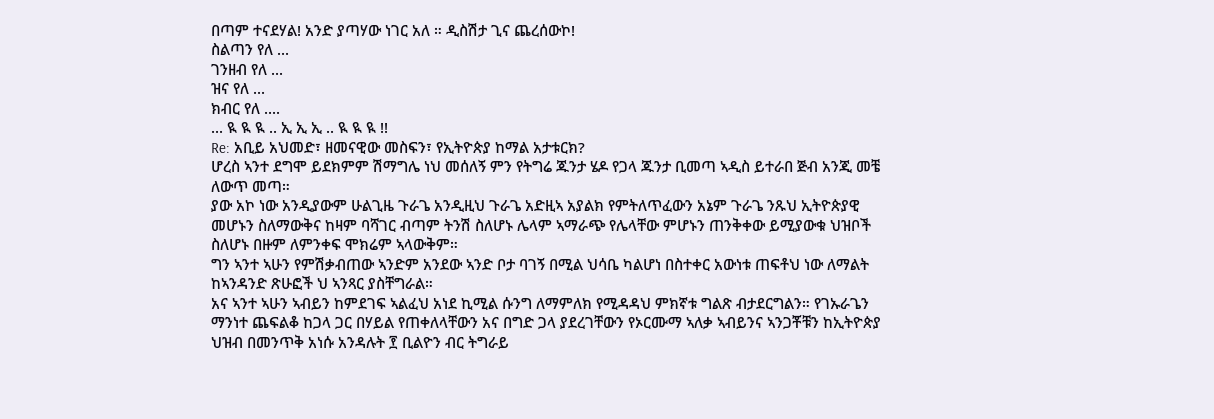በጣም ተናደሃል! አንድ ያጣሃው ነገር አለ ። ዲስሽታ ጊና ጨረሰውኮ!
ስልጣን የለ ...
ገንዘብ የለ ...
ዝና የለ ...
ክብር የለ ....
... ዪ ዪ ዪ .. ኢ ኢ ኢ .. ዪ ዪ ዪ !!
Re: አቢይ አህመድ፣ ዘመናዊው መስፍን፣ የኢትዮጵያ ከማል አታቱርክ?
ሆረስ ኣንተ ደግሞ ይደክምም ሽማግሌ ነህ መሰለኝ ምን የትግሬ ጁንታ ሄዶ የጋላ ጁንታ ቢመጣ ኣዲስ ይተራበ ጅብ አንጂ መቼ ለውጥ መጣ።
ያው አኮ ነው አንዲያውም ሁልጊዜ ጉራጌ አንዲዚህ ጉራጌ አድዚኣ አያልክ የምትለጥፈውን አኔም ጉራጌ ንጹህ ኢትዮጵያዊ መሆኑን ስለማውቅና ከዛም ባሻገር ብጣም ትንሽ ስለሆኑ ሌላም ኣማራጭ የሌላቸው ምሆኑን ጠንቅቀው ይሚያውቁ ህዝቦች ስለሆኑ በዙም ለምንቀፍ ሞክሬም ኣላውቅም።
ግን ኣንተ ኣሁን የምሽቃብጠው ኣንድም አንደው ኣንድ ቦታ ባገኝ በሚል ህሳቤ ካልሆነ በስተቀር አውነቱ ጠፍቶህ ነው ለማልት ከኣንዳንድ ጽሁፎች ህ ኣንጻር ያስቸግራል።
አና ኣንተ ኣሁን ኣብይን ከምደገፍ ኣልፈህ አነደ ኪሚል ሱንግ ለማምለክ የሚዳዳህ ምክኛቱ ግልጽ ብታደርግልን። የገኡራጌን ማንነተ ጨፍልቆ ከጋላ ጋር በሃይል የጠቀለላቸውን አና በግድ ጋላ ያደረገቸውን የኦርሙማ ኣለቃ ኣብይንና ኣንጋቾቹን ከኢትዮጵያ ህዝብ በመንጥቅ አነሱ አንዳሉት ፻ ቢልዮን ብር ትግራይ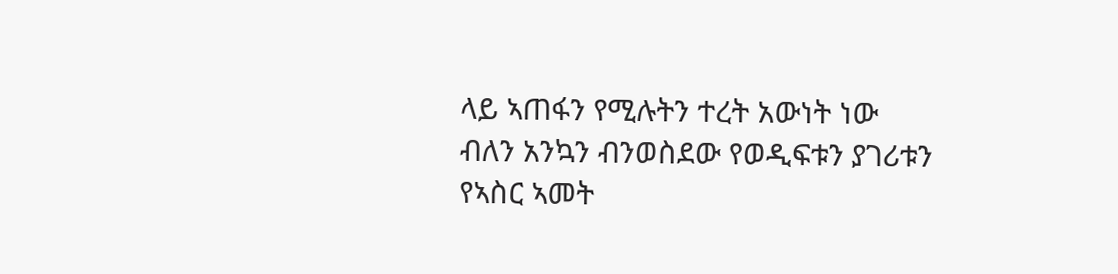ላይ ኣጠፋን የሚሉትን ተረት አውነት ነው ብለን አንኳን ብንወስደው የወዲፍቱን ያገሪቱን የኣስር ኣመት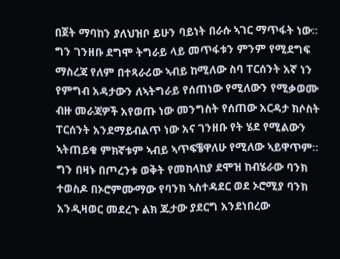በጀት ማባከን ያለህዝቦ ይሁን ባይነት በራሱ ኣገር ማጥፋት ነው።
ግን ገንዘቡ ደግሞ ትግራይ ላይ መጥፋቱን ምንም የሚደግፍ ማስረጃ የለም በተጻራሪው ኣብይ ከሚለው ስባ ፐርሰንት አኛ ነን የምግብ አዳታውን ለኣትግራይ የሰጠነው የሚለውን የሚቃወሙ ብዙ መራጃዎች አየወጡ ነው መንግስት የሰጠው አርዳታ ክሶስት ፐርሰንት አንደማይብልጥ ነው አና ገንዘቡ የት ሄደ የሚልውን ኣትጠይቁ ምክኛቱም ኣብይ ኣጥፍቼዋለሁ የሚለው ኣይዋጥም።
ግን በዛኑ በጦረንቱ ወቅት የመከላከያ ደሞዝ ከብሄራው ባንክ ተወስዶ በኦሮምሙማው የባንክ ኣስተዳደር ወደ ኦሮሚያ ባንክ አንዲዛወር መደረጉ ልክ ጁታው ያደርግ አንደነበረው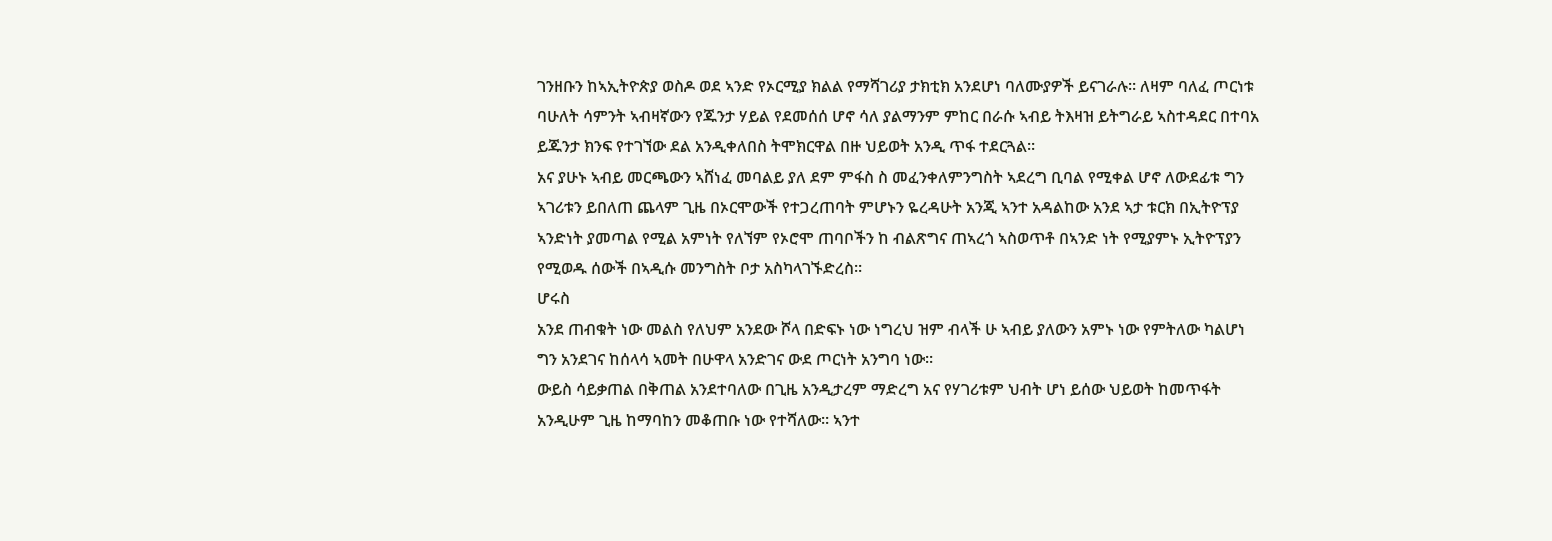ገንዘቡን ከኣኢትዮጵያ ወስዶ ወደ ኣንድ የኦርሚያ ክልል የማሻገሪያ ታክቲክ አንደሆነ ባለሙያዎች ይናገራሉ። ለዛም ባለፈ ጦርነቱ ባሁለት ሳምንት ኣብዛኛውን የጁንታ ሃይል የደመሰሰ ሆኖ ሳለ ያልማንም ምከር በራሱ ኣብይ ትእዛዝ ይትግራይ ኣስተዳደር በተባአ ይጁንታ ክንፍ የተገኘው ደል አንዲቀለበስ ትሞክርዋል በዙ ህይወት አንዲ ጥፋ ተደርጓል።
አና ያሁኑ ኣብይ መርጫውን ኣሸነፈ መባልይ ያለ ደም ምፋስ ስ መፈንቀለምንግስት ኣደረግ ቢባል የሚቀል ሆኖ ለውደፊቱ ግን ኣገሪቱን ይበለጠ ጨላም ጊዜ በኦርሞውች የተጋረጠባት ምሆኑን ዬረዳሁት አንጂ ኣንተ አዳልከው አንደ ኣታ ቱርክ በኢትዮፕያ ኣንድነት ያመጣል የሚል አምነት የለኘም የኦሮሞ ጠባቦችን ከ ብልጽግና ጠኣረጎ ኣስወጥቶ በኣንድ ነት የሚያምኑ ኢትዮፕያን የሚወዱ ሰውች በኣዲሱ መንግስት ቦታ አስካላገኙድረስ።
ሆሩስ
አንደ ጠብቁት ነው መልስ የለህም አንደው ሾላ በድፍኑ ነው ነግረህ ዝም ብላች ሁ ኣብይ ያለውን አምኑ ነው የምትለው ካልሆነ ግን አንደገና ከሰላሳ ኣመት በሁዋላ አንድገና ውደ ጦርነት አንግባ ነው።
ውይስ ሳይቃጠል በቅጠል አንደተባለው በጊዜ አንዲታረም ማድረግ አና የሃገሪቱም ህብት ሆነ ይሰው ህይወት ከመጥፋት አንዲሁም ጊዜ ከማባከን መቆጠቡ ነው የተሻለው። ኣንተ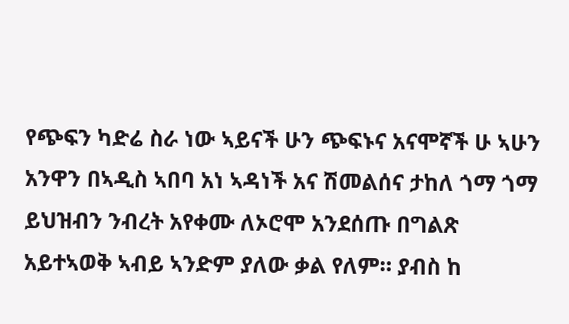የጭፍን ካድሬ ስራ ነው ኣይናች ሁን ጭፍኑና አናሞኛች ሁ ኣሁን አንዋን በኣዲስ ኣበባ አነ ኣዳነች አና ሽመልሰና ታከለ ጎማ ጎማ ይህዝብን ንብረት አየቀሙ ለኦሮሞ አንደሰጡ በግልጽ አይተኣወቅ ኣብይ ኣንድም ያለው ቃል የለም። ያብስ ከ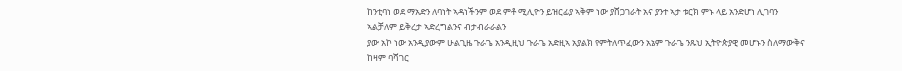ከንቲባነ ወደ ማአድን ለባነት ኣዳነችንም ወደ ምቶ ሚሊዮን ይዝርፊያ ኣቅም ነው ያሸጋገራት አና ያንተ ኣታ ቱርክ ምኑ ላይ አንድሆነ ሊገባን ኣልቻለም ይቅረታ ኣድረግልንና ብታብራራልን
ያው አኮ ነው አንዲያውም ሁልጊዜ ጉራጌ አንዲዚህ ጉራጌ አድዚኣ አያልክ የምትለጥፈውን አኔም ጉራጌ ንጹህ ኢትዮጵያዊ መሆኑን ስለማውቅና ከዛም ባሻገር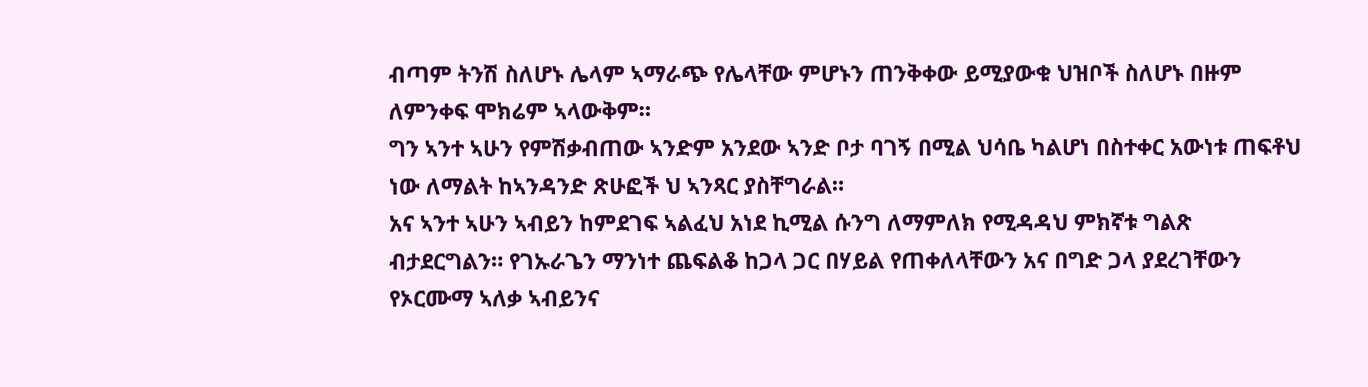ብጣም ትንሽ ስለሆኑ ሌላም ኣማራጭ የሌላቸው ምሆኑን ጠንቅቀው ይሚያውቁ ህዝቦች ስለሆኑ በዙም ለምንቀፍ ሞክሬም ኣላውቅም።
ግን ኣንተ ኣሁን የምሽቃብጠው ኣንድም አንደው ኣንድ ቦታ ባገኝ በሚል ህሳቤ ካልሆነ በስተቀር አውነቱ ጠፍቶህ ነው ለማልት ከኣንዳንድ ጽሁፎች ህ ኣንጻር ያስቸግራል።
አና ኣንተ ኣሁን ኣብይን ከምደገፍ ኣልፈህ አነደ ኪሚል ሱንግ ለማምለክ የሚዳዳህ ምክኛቱ ግልጽ ብታደርግልን። የገኡራጌን ማንነተ ጨፍልቆ ከጋላ ጋር በሃይል የጠቀለላቸውን አና በግድ ጋላ ያደረገቸውን የኦርሙማ ኣለቃ ኣብይንና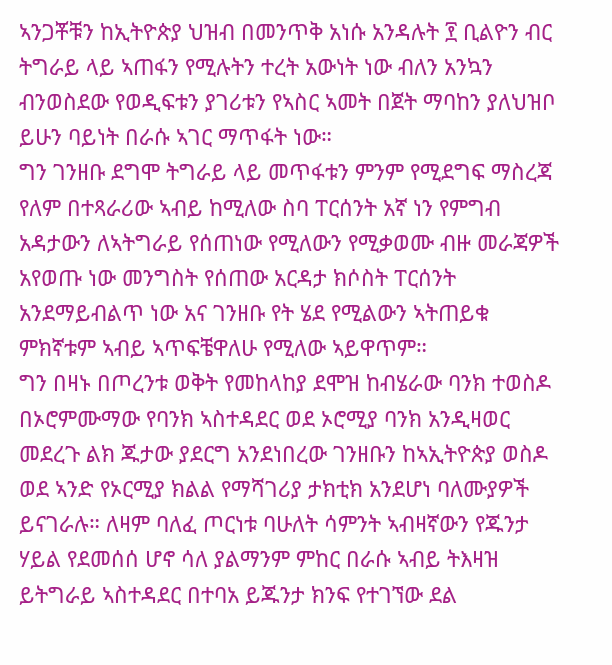ኣንጋቾቹን ከኢትዮጵያ ህዝብ በመንጥቅ አነሱ አንዳሉት ፻ ቢልዮን ብር ትግራይ ላይ ኣጠፋን የሚሉትን ተረት አውነት ነው ብለን አንኳን ብንወስደው የወዲፍቱን ያገሪቱን የኣስር ኣመት በጀት ማባከን ያለህዝቦ ይሁን ባይነት በራሱ ኣገር ማጥፋት ነው።
ግን ገንዘቡ ደግሞ ትግራይ ላይ መጥፋቱን ምንም የሚደግፍ ማስረጃ የለም በተጻራሪው ኣብይ ከሚለው ስባ ፐርሰንት አኛ ነን የምግብ አዳታውን ለኣትግራይ የሰጠነው የሚለውን የሚቃወሙ ብዙ መራጃዎች አየወጡ ነው መንግስት የሰጠው አርዳታ ክሶስት ፐርሰንት አንደማይብልጥ ነው አና ገንዘቡ የት ሄደ የሚልውን ኣትጠይቁ ምክኛቱም ኣብይ ኣጥፍቼዋለሁ የሚለው ኣይዋጥም።
ግን በዛኑ በጦረንቱ ወቅት የመከላከያ ደሞዝ ከብሄራው ባንክ ተወስዶ በኦሮምሙማው የባንክ ኣስተዳደር ወደ ኦሮሚያ ባንክ አንዲዛወር መደረጉ ልክ ጁታው ያደርግ አንደነበረው ገንዘቡን ከኣኢትዮጵያ ወስዶ ወደ ኣንድ የኦርሚያ ክልል የማሻገሪያ ታክቲክ አንደሆነ ባለሙያዎች ይናገራሉ። ለዛም ባለፈ ጦርነቱ ባሁለት ሳምንት ኣብዛኛውን የጁንታ ሃይል የደመሰሰ ሆኖ ሳለ ያልማንም ምከር በራሱ ኣብይ ትእዛዝ ይትግራይ ኣስተዳደር በተባአ ይጁንታ ክንፍ የተገኘው ደል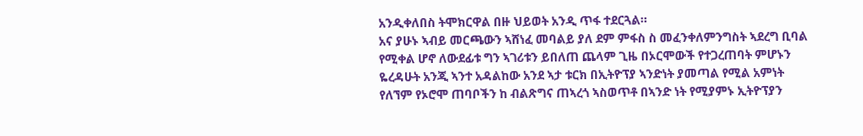አንዲቀለበስ ትሞክርዋል በዙ ህይወት አንዲ ጥፋ ተደርጓል።
አና ያሁኑ ኣብይ መርጫውን ኣሸነፈ መባልይ ያለ ደም ምፋስ ስ መፈንቀለምንግስት ኣደረግ ቢባል የሚቀል ሆኖ ለውደፊቱ ግን ኣገሪቱን ይበለጠ ጨላም ጊዜ በኦርሞውች የተጋረጠባት ምሆኑን ዬረዳሁት አንጂ ኣንተ አዳልከው አንደ ኣታ ቱርክ በኢትዮፕያ ኣንድነት ያመጣል የሚል አምነት የለኘም የኦሮሞ ጠባቦችን ከ ብልጽግና ጠኣረጎ ኣስወጥቶ በኣንድ ነት የሚያምኑ ኢትዮፕያን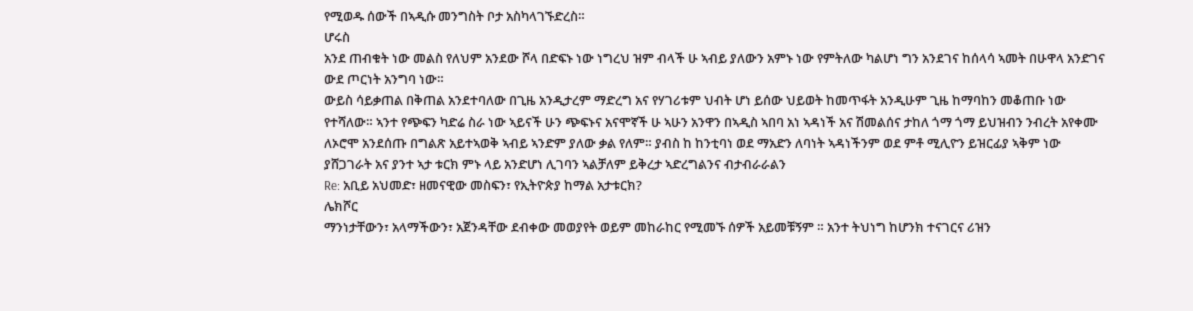የሚወዱ ሰውች በኣዲሱ መንግስት ቦታ አስካላገኙድረስ።
ሆሩስ
አንደ ጠብቁት ነው መልስ የለህም አንደው ሾላ በድፍኑ ነው ነግረህ ዝም ብላች ሁ ኣብይ ያለውን አምኑ ነው የምትለው ካልሆነ ግን አንደገና ከሰላሳ ኣመት በሁዋላ አንድገና ውደ ጦርነት አንግባ ነው።
ውይስ ሳይቃጠል በቅጠል አንደተባለው በጊዜ አንዲታረም ማድረግ አና የሃገሪቱም ህብት ሆነ ይሰው ህይወት ከመጥፋት አንዲሁም ጊዜ ከማባከን መቆጠቡ ነው የተሻለው። ኣንተ የጭፍን ካድሬ ስራ ነው ኣይናች ሁን ጭፍኑና አናሞኛች ሁ ኣሁን አንዋን በኣዲስ ኣበባ አነ ኣዳነች አና ሽመልሰና ታከለ ጎማ ጎማ ይህዝብን ንብረት አየቀሙ ለኦሮሞ አንደሰጡ በግልጽ አይተኣወቅ ኣብይ ኣንድም ያለው ቃል የለም። ያብስ ከ ከንቲባነ ወደ ማአድን ለባነት ኣዳነችንም ወደ ምቶ ሚሊዮን ይዝርፊያ ኣቅም ነው ያሸጋገራት አና ያንተ ኣታ ቱርክ ምኑ ላይ አንድሆነ ሊገባን ኣልቻለም ይቅረታ ኣድረግልንና ብታብራራልን
Re: አቢይ አህመድ፣ ዘመናዊው መስፍን፣ የኢትዮጵያ ከማል አታቱርክ?
ሌክሾር
ማንነታቸውን፣ አላማችውን፣ አጀንዳቸው ደብቀው መወያየት ወይም መከራከር የሚመኙ ሰዎች አይመቹኝም ። አንተ ትህነግ ከሆንክ ተናገርና ሪዝን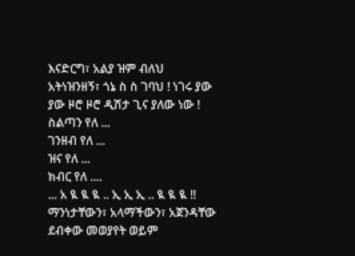እናድርግ፣ አልያ ዝም ብለህ አትነዝንዘኝ፣ ጎኔ ስ ስ ገባህ ! ነገሩ ያው ያው ዞሮ ዞሮ ዲሽታ ጊና ያለው ነው !
ስልጣን የለ ...
ገንዘብ የለ ...
ዝና የለ ...
ክብር የለ ....
... አ ዪ ዪ ዪ .. ኢ ኢ ኢ .. ዪ ዪ ዪ !!
ማንነታቸውን፣ አላማችውን፣ አጀንዳቸው ደብቀው መወያየት ወይም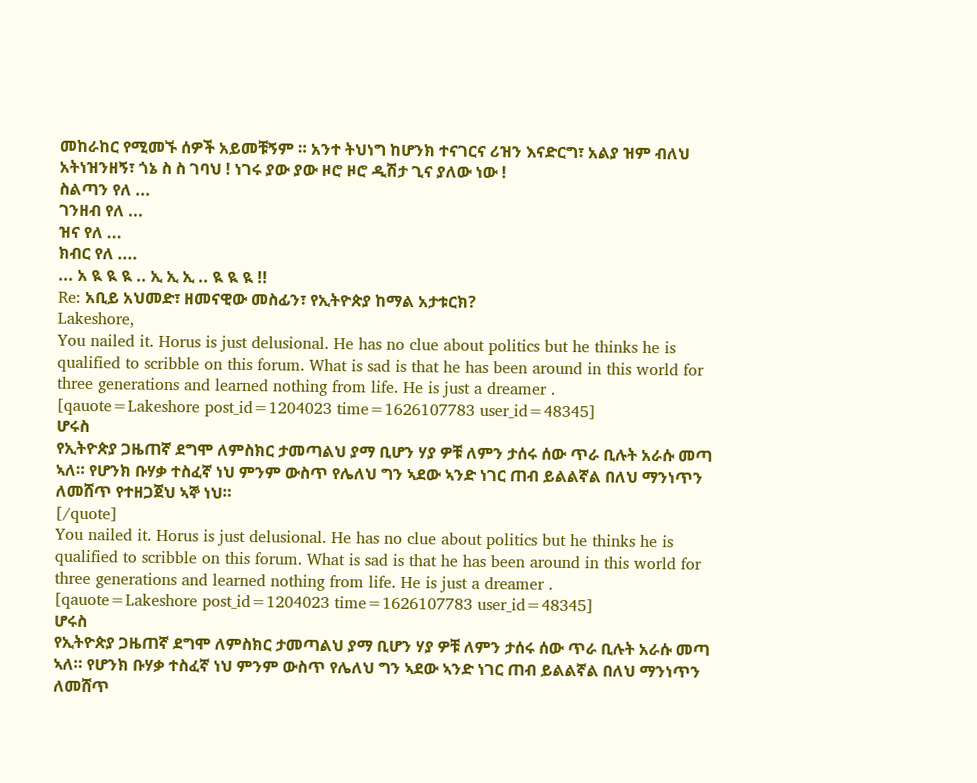መከራከር የሚመኙ ሰዎች አይመቹኝም ። አንተ ትህነግ ከሆንክ ተናገርና ሪዝን እናድርግ፣ አልያ ዝም ብለህ አትነዝንዘኝ፣ ጎኔ ስ ስ ገባህ ! ነገሩ ያው ያው ዞሮ ዞሮ ዲሽታ ጊና ያለው ነው !
ስልጣን የለ ...
ገንዘብ የለ ...
ዝና የለ ...
ክብር የለ ....
... አ ዪ ዪ ዪ .. ኢ ኢ ኢ .. ዪ ዪ ዪ !!
Re: አቢይ አህመድ፣ ዘመናዊው መስፊን፣ የኢትዮጵያ ከማል አታቱርክ?
Lakeshore,
You nailed it. Horus is just delusional. He has no clue about politics but he thinks he is qualified to scribble on this forum. What is sad is that he has been around in this world for three generations and learned nothing from life. He is just a dreamer .
[qauote=Lakeshore post_id=1204023 time=1626107783 user_id=48345]
ሆሩስ
የኢትዮጵያ ጋዜጠኛ ደግሞ ለምስክር ታመጣልህ ያማ ቢሆን ሃያ ዎቹ ለምን ታሰሩ ሰው ጥራ ቢሉት አራሱ መጣ ኣለ። የሆንክ ቡሃቃ ተስፈኛ ነህ ምንም ውስጥ የሌለህ ግን ኣደው ኣንድ ነገር ጠብ ይልልኛል በለህ ማንነጥን ለመሸጥ የተዘጋጀህ ኣኞ ነህ።
[/quote]
You nailed it. Horus is just delusional. He has no clue about politics but he thinks he is qualified to scribble on this forum. What is sad is that he has been around in this world for three generations and learned nothing from life. He is just a dreamer .
[qauote=Lakeshore post_id=1204023 time=1626107783 user_id=48345]
ሆሩስ
የኢትዮጵያ ጋዜጠኛ ደግሞ ለምስክር ታመጣልህ ያማ ቢሆን ሃያ ዎቹ ለምን ታሰሩ ሰው ጥራ ቢሉት አራሱ መጣ ኣለ። የሆንክ ቡሃቃ ተስፈኛ ነህ ምንም ውስጥ የሌለህ ግን ኣደው ኣንድ ነገር ጠብ ይልልኛል በለህ ማንነጥን ለመሸጥ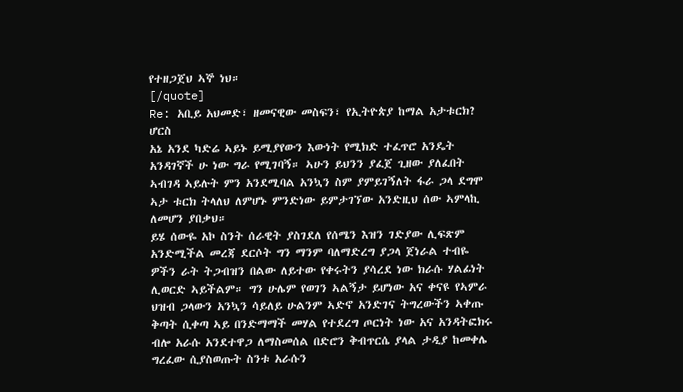የተዘጋጀህ ኣኞ ነህ።
[/quote]
Re: አቢይ አህመድ፣ ዘመናዊው መስፍን፣ የኢትዮጵያ ከማል አታቱርክ?
ሆርስ
አኔ አንደ ካድሬ ኣይኑ ይሚያየውን እውነት የሚክድ ተፈጥሮ አንዴት አንዳገኛች ሁ ነው ግራ የሚገባኝ። ኣሁን ይህንን ያፈጀ ጊዘው ያለፈበት ኣብገዳ ኣይሉት ምን አንደሚባል አንኳን ስም ያምይገኝለት ፋራ ጋላ ደግሞ ኣታ ቱርክ ትላለህ ለምሆኑ ምንድነው ይምታገኘው አንድዚህ ሰው ኣምላኪ ለመሆን ያበቃህ።
ይሄ ሰውዬ አኮ ስንት ሰራዊት ያስገደለ የሰሜን እዝን ገድያው ሊፍጽም አንድሚችል መረጃ ደርሶት ግን ማንም ባለማድረግ ያጋላ ጀነራል ተብዬ ዎችን ራት ትጋብዝን በልው ለይተው የቀሩትን ያሳረደ ነው ክራሱ ሃልፊነት ሊወርድ ኣይችልም። ግን ሁሌም የወገን ኣልኝታ ይሆነው አና ቀናዩ የኣምራ ህዝብ ጋላውን አንኳን ሳይለይ ሁልንም ኣድኖ አንድገና ትግረውችን ኣቀጡ ቅጣት ሲቀጣ ኣይ በንድማማች መሃል የተደረግ ጦርነት ነው አና አንዳትፎክሩ ብሎ አራሱ አንደተዋጋ ለማስመሰል በድሮን ቅብጥርሴ ያላል ታዲያ ከመቀሌ ግረፈው ሲያስወጡት ስንቱ አራሱን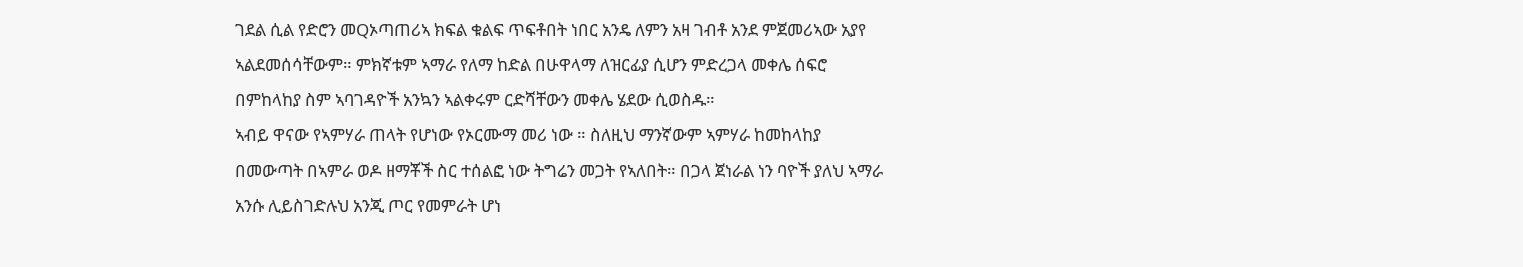ገደል ሲል የድሮን መQኦጣጠሪኣ ክፍል ቁልፍ ጥፍቶበት ነበር አንዴ ለምን አዛ ገብቶ አንደ ምጀመሪኣው አያየ ኣልደመሰሳቸውም። ምክኛቱም ኣማራ የለማ ከድል በሁዋላማ ለዝርፊያ ሲሆን ምድረጋላ መቀሌ ሰፍሮ በምከላከያ ስም ኣባገዳዮች አንኳን ኣልቀሩም ርድሻቸውን መቀሌ ሄደው ሲወስዱ።
ኣብይ ዋናው የኣምሃራ ጠላት የሆነው የኦርሙማ መሪ ነው ። ስለዚህ ማንኛውም ኣምሃራ ከመከላከያ በመውጣት በኣምራ ወዶ ዘማቾች ስር ተሰልፎ ነው ትግሬን መጋት የኣለበት። በጋላ ጀነራል ነን ባዮች ያለህ ኣማራ አንሱ ሊይስገድሉህ አንጂ ጦር የመምራት ሆነ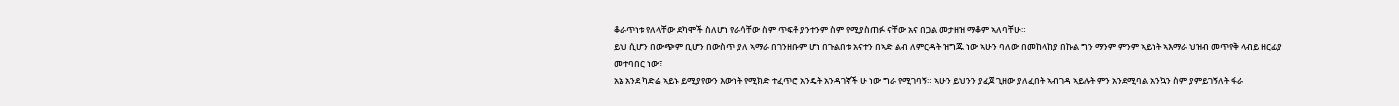ቆራጥነቱ የለላቸው ደካሞች ስለሆነ የራሳቸው ስም ጥፍቶ ያንተንም ስም የሚያስጠፉ ናቸው አና በጋል መታዘዝ ማቆም ኣለባቸሁ።
ይህ ሲሆን በውጭም ቢሆን በውስጥ ያለ ኣማራ በገንዘቡም ሆነ በጉልበቱ አናተን በኣድ ልብ ለምርዳት ዝግጁ ነው ኣሁን ባለው በመከላከያ በኩል ግን ማንም ምንም ኣይነት ኣእማራ ህዝብ መጥየቅ ላብይ ዘርፊያ መተባበር ነው፣
አኔ አንደ ካድሬ ኣይኑ ይሚያየውን እውነት የሚክድ ተፈጥሮ አንዴት አንዳገኛች ሁ ነው ግራ የሚገባኝ። ኣሁን ይህንን ያፈጀ ጊዘው ያለፈበት ኣብገዳ ኣይሉት ምን አንደሚባል አንኳን ስም ያምይገኝለት ፋራ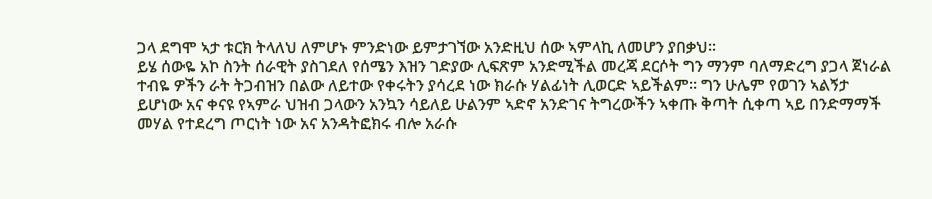ጋላ ደግሞ ኣታ ቱርክ ትላለህ ለምሆኑ ምንድነው ይምታገኘው አንድዚህ ሰው ኣምላኪ ለመሆን ያበቃህ።
ይሄ ሰውዬ አኮ ስንት ሰራዊት ያስገደለ የሰሜን እዝን ገድያው ሊፍጽም አንድሚችል መረጃ ደርሶት ግን ማንም ባለማድረግ ያጋላ ጀነራል ተብዬ ዎችን ራት ትጋብዝን በልው ለይተው የቀሩትን ያሳረደ ነው ክራሱ ሃልፊነት ሊወርድ ኣይችልም። ግን ሁሌም የወገን ኣልኝታ ይሆነው አና ቀናዩ የኣምራ ህዝብ ጋላውን አንኳን ሳይለይ ሁልንም ኣድኖ አንድገና ትግረውችን ኣቀጡ ቅጣት ሲቀጣ ኣይ በንድማማች መሃል የተደረግ ጦርነት ነው አና አንዳትፎክሩ ብሎ አራሱ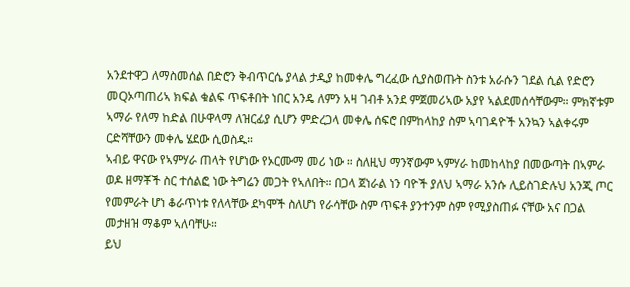አንደተዋጋ ለማስመሰል በድሮን ቅብጥርሴ ያላል ታዲያ ከመቀሌ ግረፈው ሲያስወጡት ስንቱ አራሱን ገደል ሲል የድሮን መQኦጣጠሪኣ ክፍል ቁልፍ ጥፍቶበት ነበር አንዴ ለምን አዛ ገብቶ አንደ ምጀመሪኣው አያየ ኣልደመሰሳቸውም። ምክኛቱም ኣማራ የለማ ከድል በሁዋላማ ለዝርፊያ ሲሆን ምድረጋላ መቀሌ ሰፍሮ በምከላከያ ስም ኣባገዳዮች አንኳን ኣልቀሩም ርድሻቸውን መቀሌ ሄደው ሲወስዱ።
ኣብይ ዋናው የኣምሃራ ጠላት የሆነው የኦርሙማ መሪ ነው ። ስለዚህ ማንኛውም ኣምሃራ ከመከላከያ በመውጣት በኣምራ ወዶ ዘማቾች ስር ተሰልፎ ነው ትግሬን መጋት የኣለበት። በጋላ ጀነራል ነን ባዮች ያለህ ኣማራ አንሱ ሊይስገድሉህ አንጂ ጦር የመምራት ሆነ ቆራጥነቱ የለላቸው ደካሞች ስለሆነ የራሳቸው ስም ጥፍቶ ያንተንም ስም የሚያስጠፉ ናቸው አና በጋል መታዘዝ ማቆም ኣለባቸሁ።
ይህ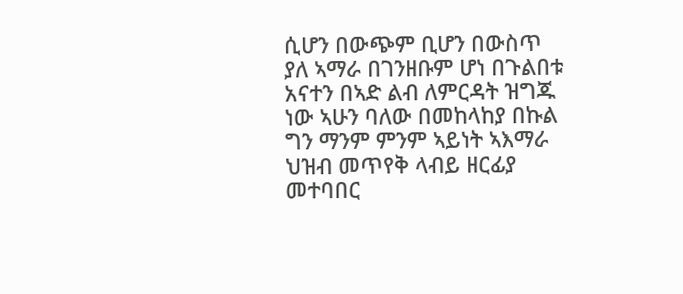ሲሆን በውጭም ቢሆን በውስጥ ያለ ኣማራ በገንዘቡም ሆነ በጉልበቱ አናተን በኣድ ልብ ለምርዳት ዝግጁ ነው ኣሁን ባለው በመከላከያ በኩል ግን ማንም ምንም ኣይነት ኣእማራ ህዝብ መጥየቅ ላብይ ዘርፊያ መተባበር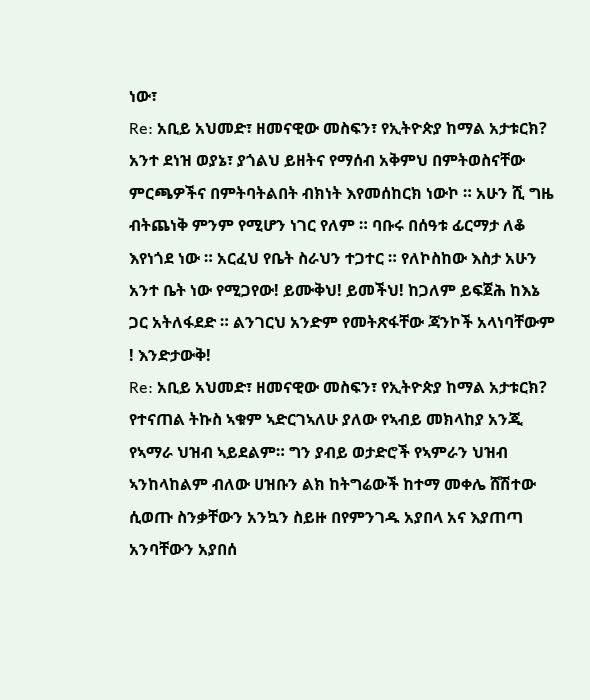ነው፣
Re: አቢይ አህመድ፣ ዘመናዊው መስፍን፣ የኢትዮጵያ ከማል አታቱርክ?
አንተ ደነዝ ወያኔ፣ ያጎልህ ይዘትና የማሰብ አቅምህ በምትወስናቸው ምርጫዎችና በምትባትልበት ብክነት እየመሰከርክ ነውኮ ። አሁን ሺ ግዜ ብትጨነቅ ምንም የሚሆን ነገር የለም ። ባቡሩ በሰዓቱ ፊርማታ ለቆ እየነጎደ ነው ። አርፈህ የቤት ስራህን ተጋተር ። የለኮስከው እስታ አሁን አንተ ቤት ነው የሚጋየው! ይሙቅህ! ይመችህ! ከጋለም ይፍጀሕ ከእኔ ጋር አትለፋደድ ። ልንገርህ አንድም የመትጽፋቸው ጃንኮች አላነባቸውም ! እንድታውቅ!
Re: አቢይ አህመድ፣ ዘመናዊው መስፍን፣ የኢትዮጵያ ከማል አታቱርክ?
የተናጠል ትኩስ ኣቁም ኣድርገኣለሁ ያለው የኣብይ መክላከያ አንጂ የኣማራ ህዝብ ኣይደልም። ግን ያብይ ወታድሮች የኣምራን ህዝብ ኣንከላከልም ብለው ሀዝቡን ልክ ከትግሬውች ከተማ መቀሌ ሸሽተው ሲወጡ ስንቃቸውን አንኳን ስይዙ በየምንገዱ አያበላ አና እያጠጣ አንባቸውን አያበሰ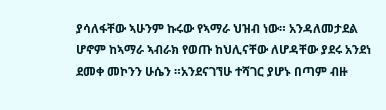ያሳለፋቸው ኣሁንም ኩሩው የኣማራ ህዝብ ነው። አንዳለመታደል ሆኖም ከኣማራ ኣብራክ የወጡ ከህሊናቸው ለሆዳቸው ያደሩ አንደነ ደመቀ መኮንን ሁሴን ።አንደናገኘሁ ተሻገር ያሆኑ በጣም ብዙ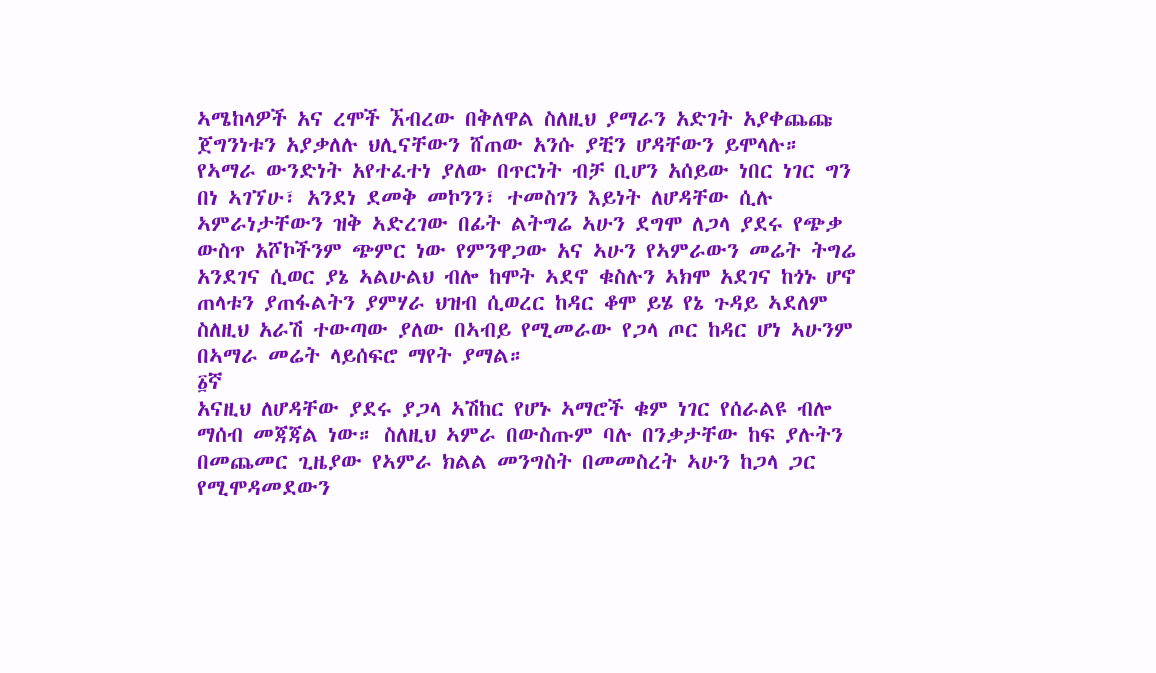ኣሜከላዎች አና ረሞች ኧብረው በቅለዋል ስለዚህ ያማራን አድገት አያቀጨጩ ጀግንነቱን አያቃለሉ ህሊናቸውን ሸጠው አንሱ ያቺን ሆዳቸውን ይሞላሉ።
የኣማራ ውንድነት አየተፈተነ ያለው በጥርነት ብቻ ቢሆን አሰይው ነበር ነገር ግን በነ ኣገኘሁ፣ አንደነ ደመቅ መኮንን፣ ተመስገን እይነት ለሆዳቸው ሲሉ ኣምራነታቸውን ዝቅ ኣድረገው በፊት ልትግሬ ኣሁን ደግሞ ለጋላ ያደሩ የጭቃ ውስጥ አሾኮችንም ጭምር ነው የምንዋጋው አና ኣሁን የኣምራውን መሬት ትግሬ አንደገና ሲወር ያኔ ኣልሁልህ ብሎ ከሞት ኣደኖ ቁስሉን ኣክሞ አደገና ከጎኑ ሆኖ ጠላቱን ያጠፋልትን ያምሃራ ህዝብ ሲወረር ከዳር ቆሞ ይሄ የኔ ጉዳይ ኣደለም ስለዚህ አራሽ ተውጣው ያለው በኣብይ የሚመራው የጋላ ጦር ከዳር ሆነ ኣሁንም በኣማራ መሬት ላይሰፍሮ ማየት ያማል።
፩ኛ
አናዚህ ለሆዳቸው ያደሩ ያጋላ ኣሽከር የሆኑ ኣማሮች ቁም ነገር የሰራልዩ ብሎ ማሰብ መጃጃል ነው። ስለዚህ ኣምራ በውስጡም ባሉ በንቃታቸው ከፍ ያሉትን በመጨመር ጊዜያው የኣምራ ክልል መንግስት በመመስረት ኣሁን ከጋላ ጋር የሚሞዳመደውን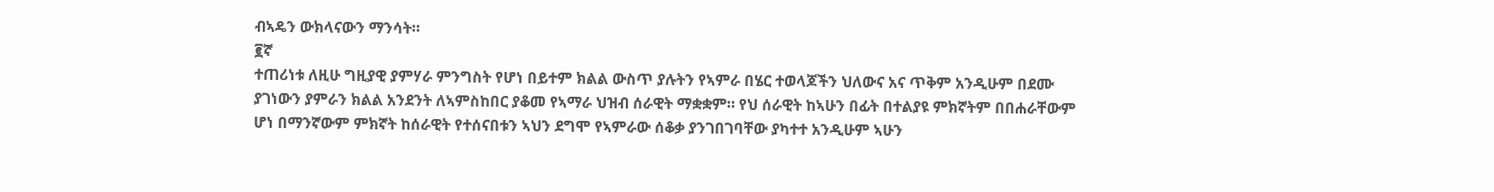ብኣዴን ውክላናውን ማንሳት።
፪ኛ
ተጠሪነቱ ለዚሁ ግዚያዊ ያምሃራ ምንግስት የሆነ በይተም ክልል ውስጥ ያሉትን የኣምራ በሄር ተወላጆችን ህለውና አና ጥቅም አንዲሁም በደሙ ያገነውን ያምራን ክልል አንደንት ለኣምስከበር ያቆመ የኣማራ ህዝብ ሰራዊት ማቋቋም። የህ ሰራዊት ከኣሁን በፊት በተልያዩ ምክኛትም በበሐራቸውም ሆነ በማንኛውም ምክኛት ከሰራዊት የተሰናበቱን ኣህን ደግሞ የኣምራው ሰቆቃ ያንገበገባቸው ያካተተ አንዲሁም ኣሁን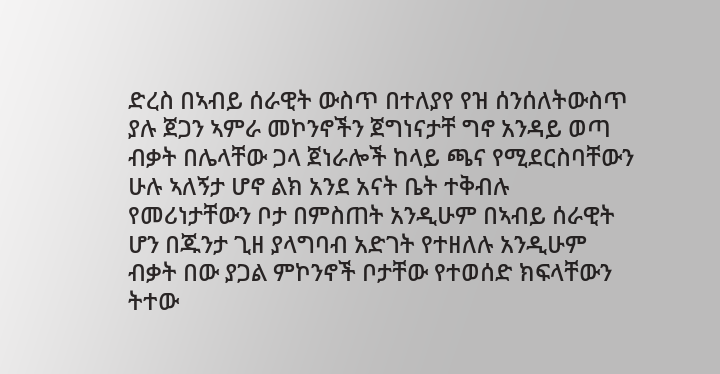ድረስ በኣብይ ሰራዊት ውስጥ በተለያየ የዝ ሰንሰለትውስጥ ያሉ ጀጋን ኣምራ መኮንኖችን ጀግነናታቸ ግኖ አንዳይ ወጣ ብቃት በሌላቸው ጋላ ጀነራሎች ከላይ ጫና የሚደርስባቸውን ሁሉ ኣለኝታ ሆኖ ልክ አንደ አናት ቤት ተቅብሉ የመሪነታቸውን ቦታ በምስጠት አንዲሁም በኣብይ ሰራዊት ሆን በጁንታ ጊዘ ያላግባብ አድገት የተዘለሉ አንዲሁም ብቃት በው ያጋል ምኮንኖች ቦታቸው የተወሰድ ክፍላቸውን ትተው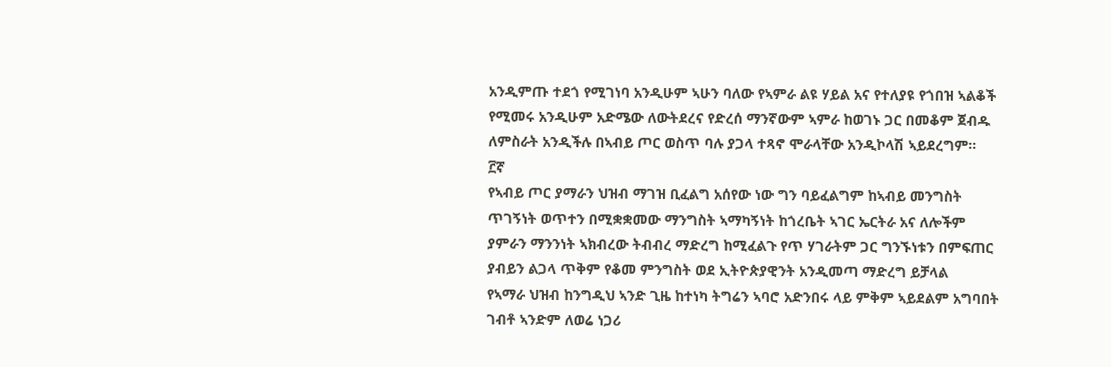አንዲምጡ ተደጎ የሚገነባ አንዲሁም ኣሁን ባለው የኣምራ ልዩ ሃይል አና የተለያዩ የጎበዝ ኣልቆች የሚመሩ አንዲሁም አድሜው ለውትደረና የድረሰ ማንኛውም ኣምራ ከወገኑ ጋር በመቆም ጀብዱ ለምስራት አንዲችሉ በኣብይ ጦር ወስጥ ባሉ ያጋላ ተጻኖ ሞራላቸው አንዲኮላሽ ኣይደረግም።
፫ኛ
የኣብይ ጦር ያማራን ህዝብ ማገዝ ቢፈልግ አሰየው ነው ግን ባይፈልግም ከኣብይ መንግስት ጥገኝነት ወጥተን በሚቋቋመው ማንግስት ኣማካኝነት ከጎረቤት ኣገር ኤርትራ አና ለሎችም ያምራን ማንንነት ኣክብረው ትብብረ ማድረግ ከሚፈልጉ የጥ ሃገራትም ጋር ግንኙነቱን በምፍጠር ያብይን ልጋላ ጥቅም የቆመ ምንግስት ወደ ኢትዮጵያዊንት አንዲመጣ ማድረግ ይቻላል
የኣማራ ህዝብ ከንግዲህ ኣንድ ጊዜ ከተነካ ትግሬን ኣባሮ አድንበሩ ላይ ምቅም ኣይደልም አግባበት ገብቶ ኣንድም ለወሬ ነጋሪ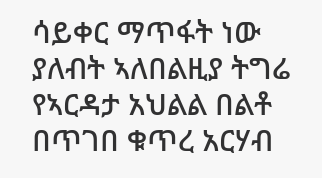ሳይቀር ማጥፋት ነው ያለብት ኣለበልዚያ ትግሬ የኣርዳታ አህልል በልቶ በጥገበ ቁጥረ አርሃብ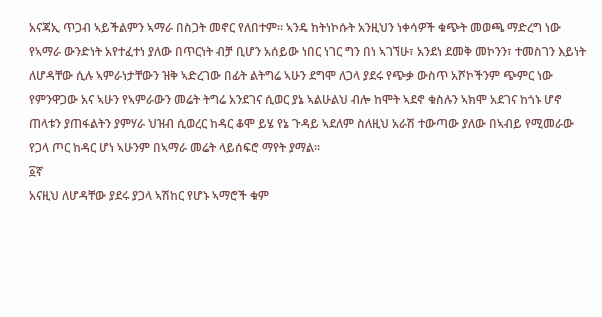አናጃኢ ጥጋብ ኣይችልምን ኣማራ በስጋት መኖር የለበተም። ኣንዴ ከትነኮሱት አንዚህን ነቀሳዎች ቁጭት መወጫ ማድረግ ነው
የኣማራ ውንድነት አየተፈተነ ያለው በጥርነት ብቻ ቢሆን አሰይው ነበር ነገር ግን በነ ኣገኘሁ፣ አንደነ ደመቅ መኮንን፣ ተመስገን እይነት ለሆዳቸው ሲሉ ኣምራነታቸውን ዝቅ ኣድረገው በፊት ልትግሬ ኣሁን ደግሞ ለጋላ ያደሩ የጭቃ ውስጥ አሾኮችንም ጭምር ነው የምንዋጋው አና ኣሁን የኣምራውን መሬት ትግሬ አንደገና ሲወር ያኔ ኣልሁልህ ብሎ ከሞት ኣደኖ ቁስሉን ኣክሞ አደገና ከጎኑ ሆኖ ጠላቱን ያጠፋልትን ያምሃራ ህዝብ ሲወረር ከዳር ቆሞ ይሄ የኔ ጉዳይ ኣደለም ስለዚህ አራሽ ተውጣው ያለው በኣብይ የሚመራው የጋላ ጦር ከዳር ሆነ ኣሁንም በኣማራ መሬት ላይሰፍሮ ማየት ያማል።
፩ኛ
አናዚህ ለሆዳቸው ያደሩ ያጋላ ኣሽከር የሆኑ ኣማሮች ቁም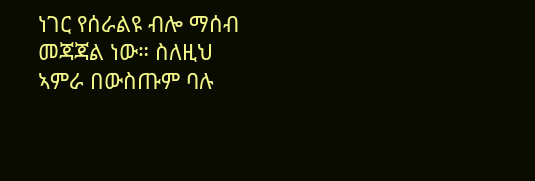ነገር የሰራልዩ ብሎ ማሰብ መጃጃል ነው። ስለዚህ ኣምራ በውስጡም ባሉ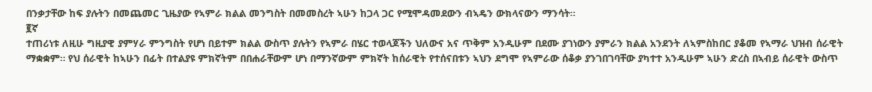በንቃታቸው ከፍ ያሉትን በመጨመር ጊዜያው የኣምራ ክልል መንግስት በመመስረት ኣሁን ከጋላ ጋር የሚሞዳመደውን ብኣዴን ውክላናውን ማንሳት።
፪ኛ
ተጠሪነቱ ለዚሁ ግዚያዊ ያምሃራ ምንግስት የሆነ በይተም ክልል ውስጥ ያሉትን የኣምራ በሄር ተወላጆችን ህለውና አና ጥቅም አንዲሁም በደሙ ያገነውን ያምራን ክልል አንደንት ለኣምስከበር ያቆመ የኣማራ ህዝብ ሰራዊት ማቋቋም። የህ ሰራዊት ከኣሁን በፊት በተልያዩ ምክኛትም በበሐራቸውም ሆነ በማንኛውም ምክኛት ከሰራዊት የተሰናበቱን ኣህን ደግሞ የኣምራው ሰቆቃ ያንገበገባቸው ያካተተ አንዲሁም ኣሁን ድረስ በኣብይ ሰራዊት ውስጥ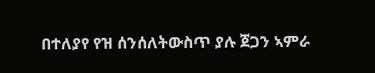በተለያየ የዝ ሰንሰለትውስጥ ያሉ ጀጋን ኣምራ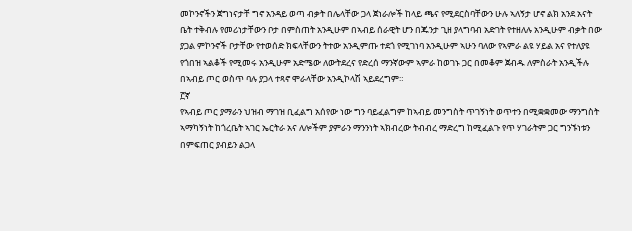መኮንኖችን ጀግነናታቸ ግኖ አንዳይ ወጣ ብቃት በሌላቸው ጋላ ጀነራሎች ከላይ ጫና የሚደርስባቸውን ሁሉ ኣለኝታ ሆኖ ልክ አንደ አናት ቤት ተቅብሉ የመሪነታቸውን ቦታ በምስጠት አንዲሁም በኣብይ ሰራዊት ሆን በጁንታ ጊዘ ያላግባብ አድገት የተዘለሉ አንዲሁም ብቃት በው ያጋል ምኮንኖች ቦታቸው የተወሰድ ክፍላቸውን ትተው አንዲምጡ ተደጎ የሚገነባ አንዲሁም ኣሁን ባለው የኣምራ ልዩ ሃይል አና የተለያዩ የጎበዝ ኣልቆች የሚመሩ አንዲሁም አድሜው ለውትደረና የድረሰ ማንኛውም ኣምራ ከወገኑ ጋር በመቆም ጀብዱ ለምስራት አንዲችሉ በኣብይ ጦር ወስጥ ባሉ ያጋላ ተጻኖ ሞራላቸው አንዲኮላሽ ኣይደረግም።
፫ኛ
የኣብይ ጦር ያማራን ህዝብ ማገዝ ቢፈልግ አሰየው ነው ግን ባይፈልግም ከኣብይ መንግስት ጥገኝነት ወጥተን በሚቋቋመው ማንግስት ኣማካኝነት ከጎረቤት ኣገር ኤርትራ አና ለሎችም ያምራን ማንንነት ኣክብረው ትብብረ ማድረግ ከሚፈልጉ የጥ ሃገራትም ጋር ግንኙነቱን በምፍጠር ያብይን ልጋላ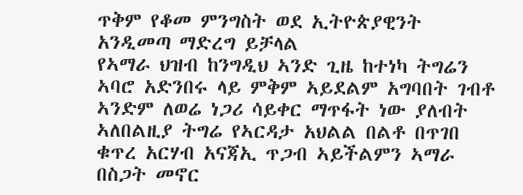ጥቅም የቆመ ምንግስት ወደ ኢትዮጵያዊንት አንዲመጣ ማድረግ ይቻላል
የኣማራ ህዝብ ከንግዲህ ኣንድ ጊዜ ከተነካ ትግሬን ኣባሮ አድንበሩ ላይ ምቅም ኣይደልም አግባበት ገብቶ ኣንድም ለወሬ ነጋሪ ሳይቀር ማጥፋት ነው ያለብት ኣለበልዚያ ትግሬ የኣርዳታ አህልል በልቶ በጥገበ ቁጥረ አርሃብ አናጃኢ ጥጋብ ኣይችልምን ኣማራ በስጋት መኖር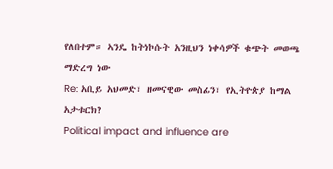የለበተም። ኣንዴ ከትነኮሱት አንዚህን ነቀሳዎች ቁጭት መወጫ ማድረግ ነው
Re: አቢይ አህመድ፣ ዘመናዊው መስፊን፣ የኢትዮጵያ ከማል አታቱርክ?
Political impact and influence are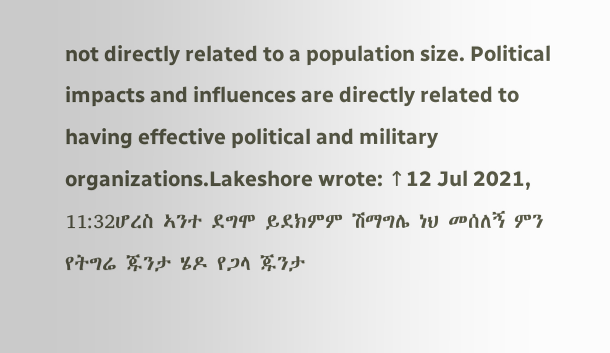not directly related to a population size. Political impacts and influences are directly related to having effective political and military organizations.Lakeshore wrote: ↑12 Jul 2021, 11:32ሆረስ ኣንተ ደግሞ ይደክምም ሽማግሌ ነህ መሰለኝ ምን የትግሬ ጁንታ ሄዶ የጋላ ጁንታ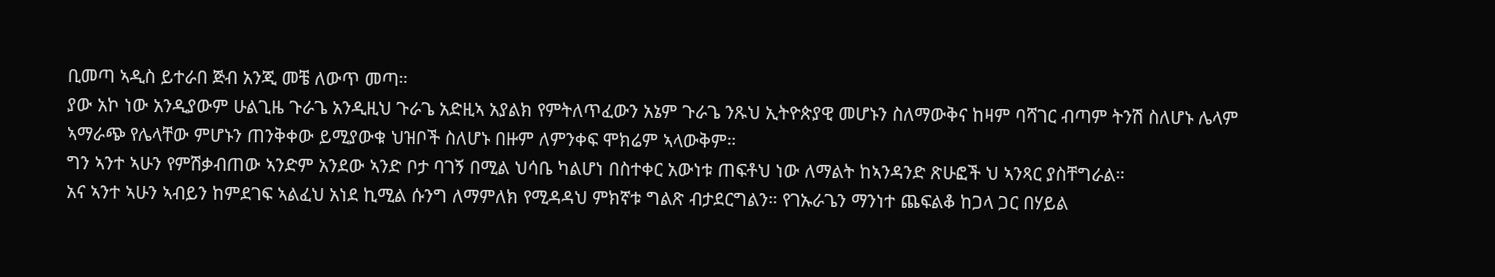ቢመጣ ኣዲስ ይተራበ ጅብ አንጂ መቼ ለውጥ መጣ።
ያው አኮ ነው አንዲያውም ሁልጊዜ ጉራጌ አንዲዚህ ጉራጌ አድዚኣ አያልክ የምትለጥፈውን አኔም ጉራጌ ንጹህ ኢትዮጵያዊ መሆኑን ስለማውቅና ከዛም ባሻገር ብጣም ትንሽ ስለሆኑ ሌላም ኣማራጭ የሌላቸው ምሆኑን ጠንቅቀው ይሚያውቁ ህዝቦች ስለሆኑ በዙም ለምንቀፍ ሞክሬም ኣላውቅም።
ግን ኣንተ ኣሁን የምሽቃብጠው ኣንድም አንደው ኣንድ ቦታ ባገኝ በሚል ህሳቤ ካልሆነ በስተቀር አውነቱ ጠፍቶህ ነው ለማልት ከኣንዳንድ ጽሁፎች ህ ኣንጻር ያስቸግራል።
አና ኣንተ ኣሁን ኣብይን ከምደገፍ ኣልፈህ አነደ ኪሚል ሱንግ ለማምለክ የሚዳዳህ ምክኛቱ ግልጽ ብታደርግልን። የገኡራጌን ማንነተ ጨፍልቆ ከጋላ ጋር በሃይል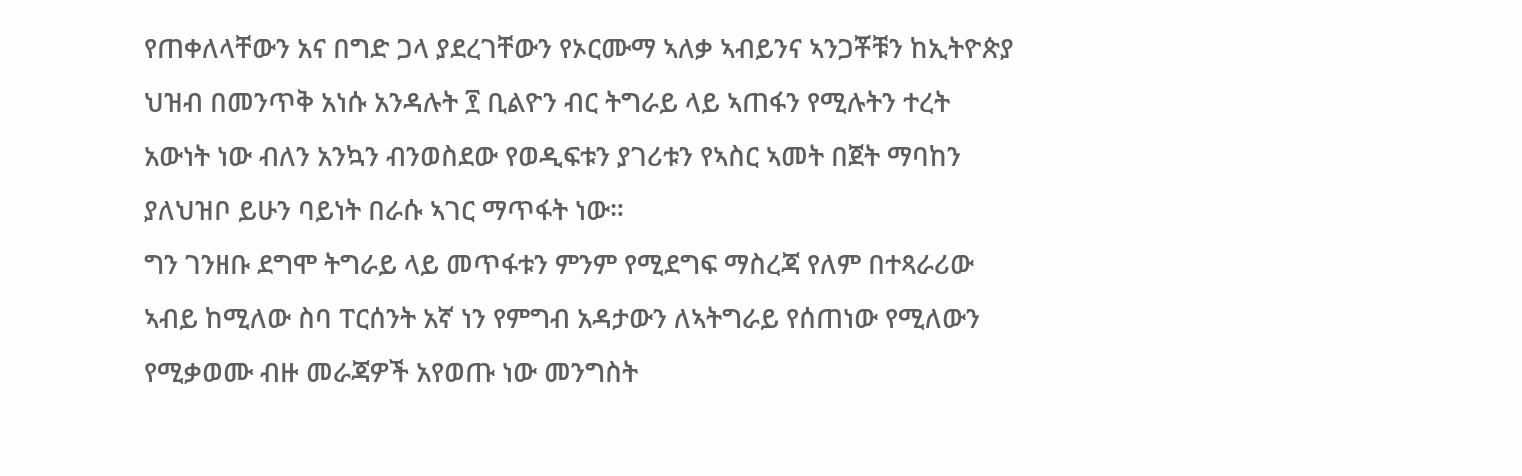የጠቀለላቸውን አና በግድ ጋላ ያደረገቸውን የኦርሙማ ኣለቃ ኣብይንና ኣንጋቾቹን ከኢትዮጵያ ህዝብ በመንጥቅ አነሱ አንዳሉት ፻ ቢልዮን ብር ትግራይ ላይ ኣጠፋን የሚሉትን ተረት አውነት ነው ብለን አንኳን ብንወስደው የወዲፍቱን ያገሪቱን የኣስር ኣመት በጀት ማባከን ያለህዝቦ ይሁን ባይነት በራሱ ኣገር ማጥፋት ነው።
ግን ገንዘቡ ደግሞ ትግራይ ላይ መጥፋቱን ምንም የሚደግፍ ማስረጃ የለም በተጻራሪው ኣብይ ከሚለው ስባ ፐርሰንት አኛ ነን የምግብ አዳታውን ለኣትግራይ የሰጠነው የሚለውን የሚቃወሙ ብዙ መራጃዎች አየወጡ ነው መንግስት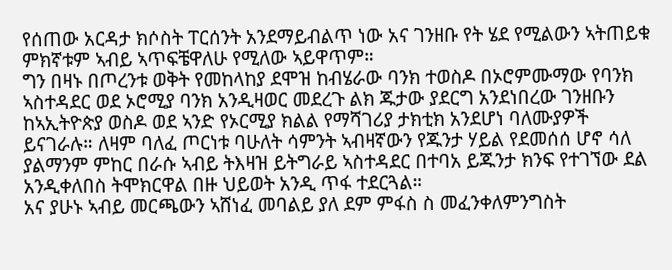የሰጠው አርዳታ ክሶስት ፐርሰንት አንደማይብልጥ ነው አና ገንዘቡ የት ሄደ የሚልውን ኣትጠይቁ ምክኛቱም ኣብይ ኣጥፍቼዋለሁ የሚለው ኣይዋጥም።
ግን በዛኑ በጦረንቱ ወቅት የመከላከያ ደሞዝ ከብሄራው ባንክ ተወስዶ በኦሮምሙማው የባንክ ኣስተዳደር ወደ ኦሮሚያ ባንክ አንዲዛወር መደረጉ ልክ ጁታው ያደርግ አንደነበረው ገንዘቡን ከኣኢትዮጵያ ወስዶ ወደ ኣንድ የኦርሚያ ክልል የማሻገሪያ ታክቲክ አንደሆነ ባለሙያዎች ይናገራሉ። ለዛም ባለፈ ጦርነቱ ባሁለት ሳምንት ኣብዛኛውን የጁንታ ሃይል የደመሰሰ ሆኖ ሳለ ያልማንም ምከር በራሱ ኣብይ ትእዛዝ ይትግራይ ኣስተዳደር በተባአ ይጁንታ ክንፍ የተገኘው ደል አንዲቀለበስ ትሞክርዋል በዙ ህይወት አንዲ ጥፋ ተደርጓል።
አና ያሁኑ ኣብይ መርጫውን ኣሸነፈ መባልይ ያለ ደም ምፋስ ስ መፈንቀለምንግስት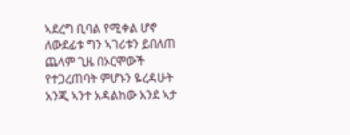ኣደረግ ቢባል የሚቀል ሆኖ ለውደፊቱ ግን ኣገሪቱን ይበለጠ ጨላም ጊዜ በኦርሞውች የተጋረጠባት ምሆኑን ዬረዳሁት አንጂ ኣንተ አዳልከው አንደ ኣታ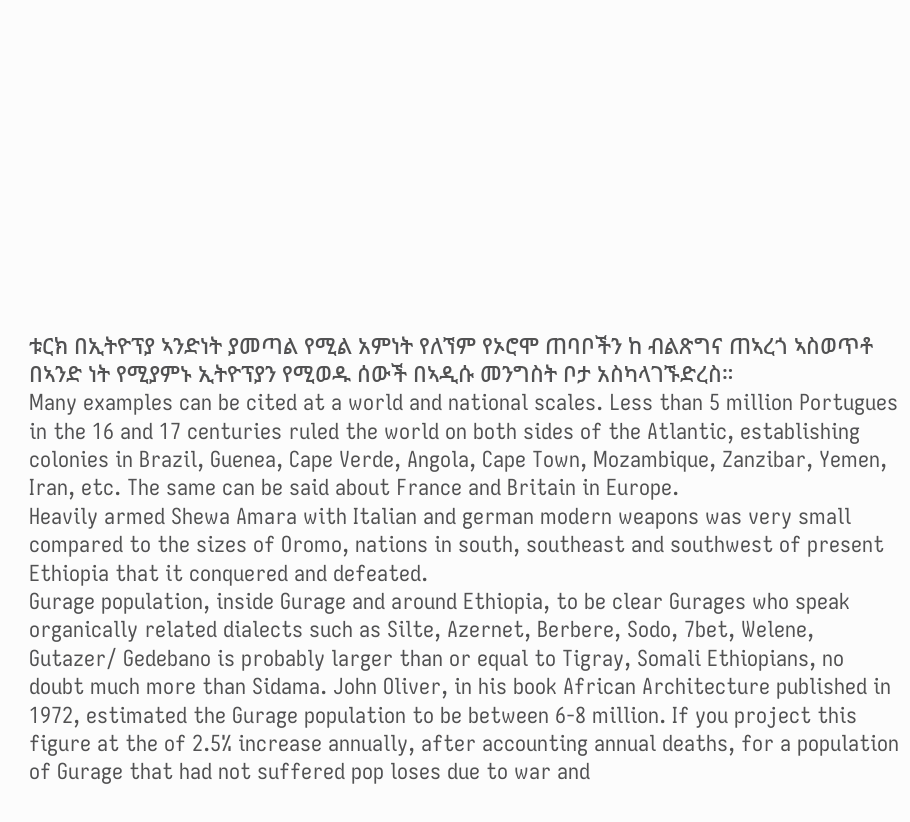ቱርክ በኢትዮፕያ ኣንድነት ያመጣል የሚል አምነት የለኘም የኦሮሞ ጠባቦችን ከ ብልጽግና ጠኣረጎ ኣስወጥቶ በኣንድ ነት የሚያምኑ ኢትዮፕያን የሚወዱ ሰውች በኣዲሱ መንግስት ቦታ አስካላገኙድረስ።
Many examples can be cited at a world and national scales. Less than 5 million Portugues in the 16 and 17 centuries ruled the world on both sides of the Atlantic, establishing colonies in Brazil, Guenea, Cape Verde, Angola, Cape Town, Mozambique, Zanzibar, Yemen, Iran, etc. The same can be said about France and Britain in Europe.
Heavily armed Shewa Amara with Italian and german modern weapons was very small compared to the sizes of Oromo, nations in south, southeast and southwest of present Ethiopia that it conquered and defeated.
Gurage population, inside Gurage and around Ethiopia, to be clear Gurages who speak organically related dialects such as Silte, Azernet, Berbere, Sodo, 7bet, Welene, Gutazer/ Gedebano is probably larger than or equal to Tigray, Somali Ethiopians, no doubt much more than Sidama. John Oliver, in his book African Architecture published in 1972, estimated the Gurage population to be between 6-8 million. If you project this figure at the of 2.5% increase annually, after accounting annual deaths, for a population of Gurage that had not suffered pop loses due to war and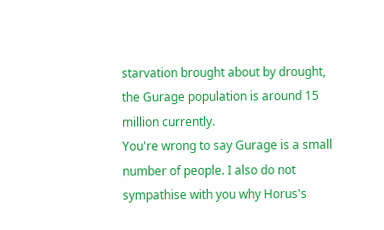starvation brought about by drought, the Gurage population is around 15 million currently.
You're wrong to say Gurage is a small number of people. I also do not sympathise with you why Horus's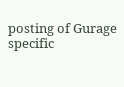posting of Gurage specific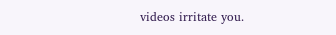videos irritate you.